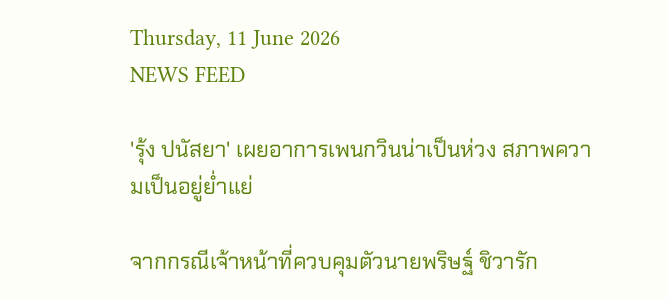Thursday, 11 June 2026
NEWS FEED

'รุ้ง ปนัสยา' เผยอาการเพนกวินน่าเป็นห่วง สภาพความเป็นอยู่ย่ำแย่

จากกรณีเจ้าหน้าที่ควบคุมตัวนายพริษฐ์ ชิวารัก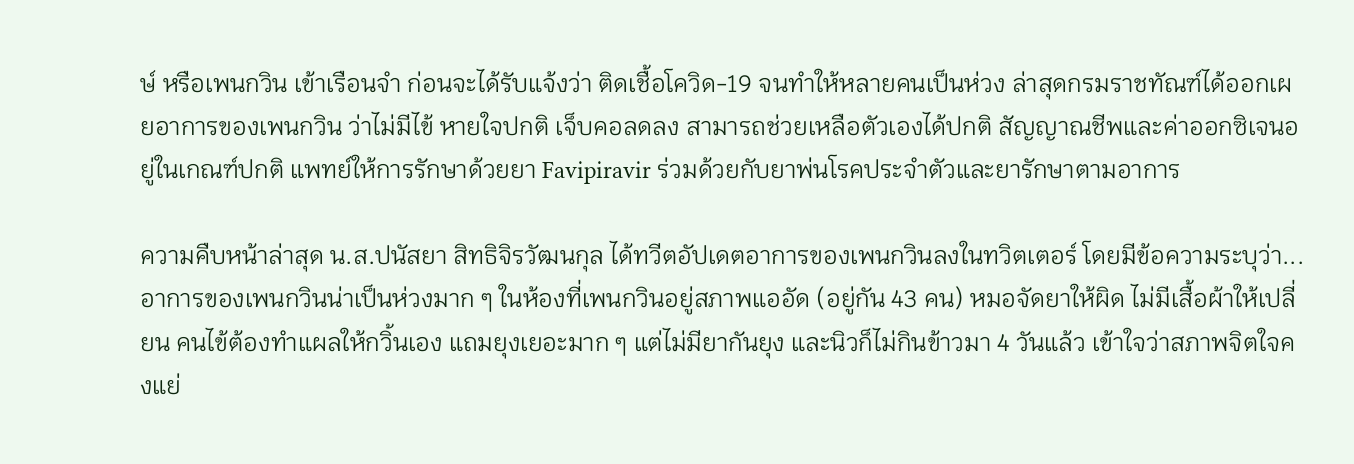ษ์ หรือเพนกวิน เข้าเรือนจำ ก่อนจะได้รับแจ้งว่า ติดเชื้อโควิด-19 จนทำให้หลายคนเป็นห่วง ล่าสุดกรมราชทัณฑ์ได้ออกเผยอาการของเพนกวิน ว่าไม่มีไข้ หายใจปกติ เจ็บคอลดลง สามารถช่วยเหลือตัวเองได้ปกติ สัญญาณชีพและค่าออกซิเจนอยู่ในเกณฑ์ปกติ แพทย์ให้การรักษาด้วยยา Favipiravir ร่วมด้วยกับยาพ่นโรคประจำตัวและยารักษาตามอาการ

ความคืบหน้าล่าสุด น.ส.ปนัสยา สิทธิจิรวัฒนกุล ได้ทวีตอัปเดตอาการของเพนกวินลงในทวิตเตอร์ โดยมีข้อความระบุว่า...อาการของเพนกวินน่าเป็นห่วงมาก ๆ ในห้องที่เพนกวินอยู่สภาพแออัด (อยู่กัน 43 คน) หมอจัดยาให้ผิด ไม่มีเสื้อผ้าให้เปลี่ยน คนไข้ต้องทำแผลให้กวิ้นเอง แถมยุงเยอะมาก ๆ แต่ไม่มียากันยุง และนิวก็ไม่กินข้าวมา 4 วันแล้ว เข้าใจว่าสภาพจิตใจคงแย่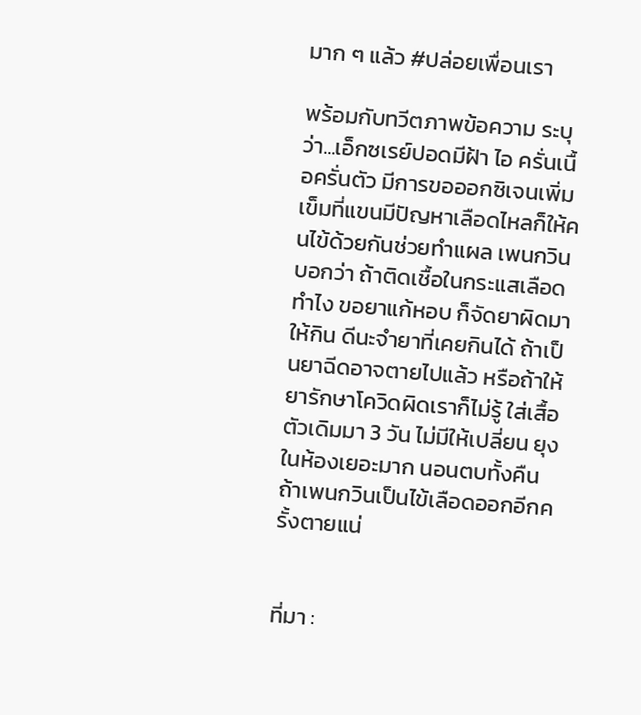มาก ๆ แล้ว #ปล่อยเพื่อนเรา

พร้อมกับทวีตภาพข้อความ ระบุ ว่า...เอ็กซเรย์ปอดมีฝ้า ไอ ครั่นเนื้อครั่นตัว มีการขอออกซิเจนเพิ่ม เข็มที่แขนมีปัญหาเลือดไหลก็ให้คนไข้ด้วยกันช่วยทำแผล เพนกวินบอกว่า ถ้าติดเชื้อในกระแสเลือดทำไง ขอยาแก้หอบ ก็จัดยาผิดมาให้กิน ดีนะจำยาที่เคยกินได้ ถ้าเป็นยาฉีดอาจตายไปแล้ว หรือถ้าให้ยารักษาโควิดผิดเราก็ไม่รู้ ใส่เสื้อตัวเดิมมา 3 วัน ไม่มีให้เปลี่ยน ยุงในห้องเยอะมาก นอนตบทั้งคืน ถ้าเพนกวินเป็นไข้เลือดออกอีกครั้งตายแน่


ที่มา :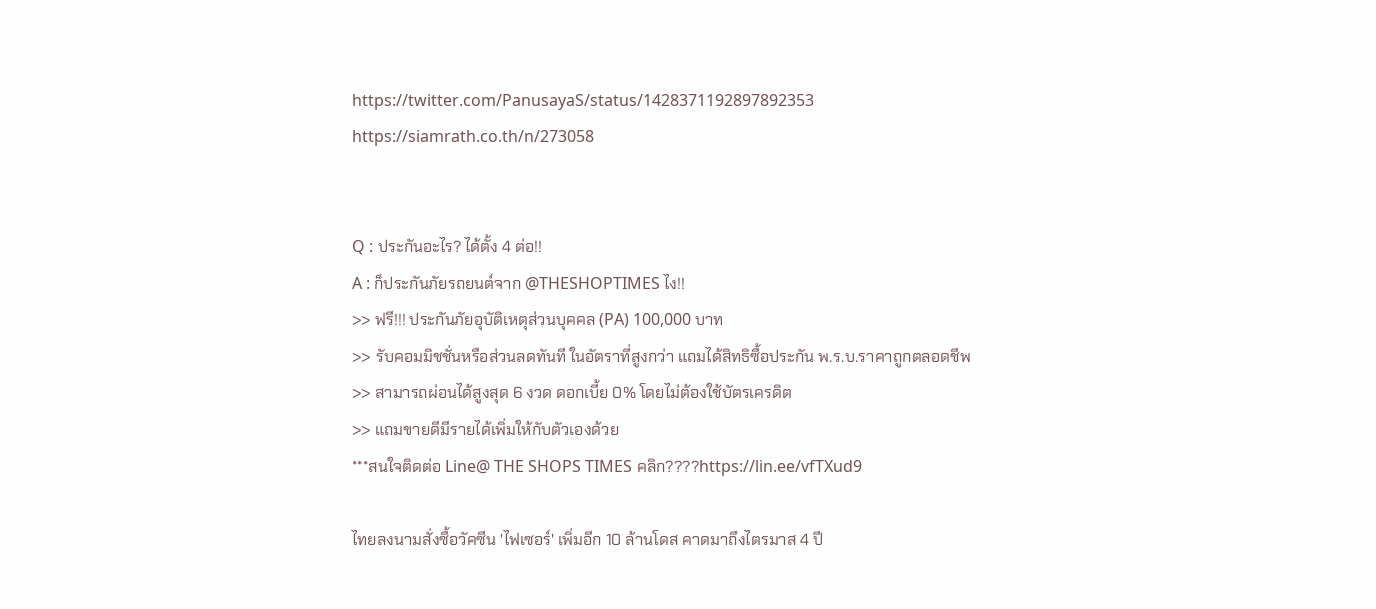https://twitter.com/PanusayaS/status/1428371192897892353
https://siamrath.co.th/n/273058


Q : ประกันอะไร? ได้ตั้ง 4 ต่อ!!
A : ก็ประกันภัยรถยนต์จาก @THESHOPTIMES ไง!!
>> ฟรี!!! ประกันภัยอุบัติเหตุส่วนบุคคล (PA) 100,000 บาท
>> รับคอมมิชชั่นหรือส่วนลดทันที ในอัตราที่สูงกว่า แถมได้สิทธิซื้อประกัน พ.ร.บ.ราคาถูกตลอดชีพ
>> สามารถผ่อนได้สูงสุด 6 งวด ดอกเบี้ย 0% โดยไม่ต้องใช้บัตรเครดิต
>> แถมขายดีมีรายได้เพิ่มให้กับตัวเองด้วย
***สนใจติดต่อ Line@ THE SHOPS TIMES คลิก????https://lin.ee/vfTXud9

ไทยลงนามสั่งซื้อวัคซีน 'ไฟเซอร์' เพิ่มอีก 10 ล้านโดส คาดมาถึงไตรมาส 4 ปี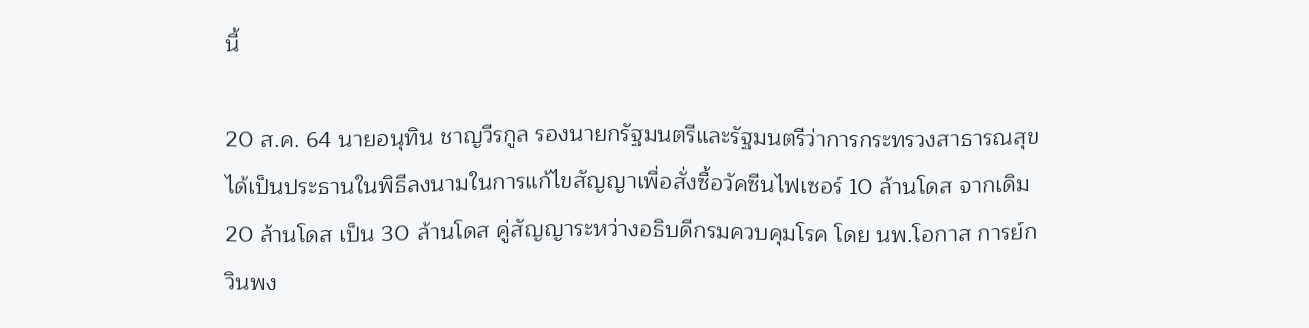นี้

20 ส.ค. 64 นายอนุทิน ชาญวีรกูล รองนายกรัฐมนตรีและรัฐมนตรีว่าการกระทรวงสาธารณสุข ได้เป็นประธานในพิธีลงนามในการแก้ไขสัญญาเพื่อสั่งซื้อวัคซีนไฟเซอร์ 10 ล้านโดส จากเดิม 20 ล้านโดส เป็น 30 ล้านโดส คู่สัญญาระหว่างอธิบดีกรมควบคุมโรค โดย นพ.โอกาส การย์กวินพง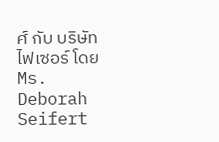ศ์ กับ บริษัทไฟเซอร์ โดย Ms. Deborah Seifert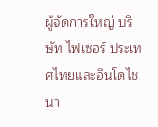ผู้จัดการใหญ่ บริษัท ไฟเซอร์ ประเทศไทยและอินโดไชนา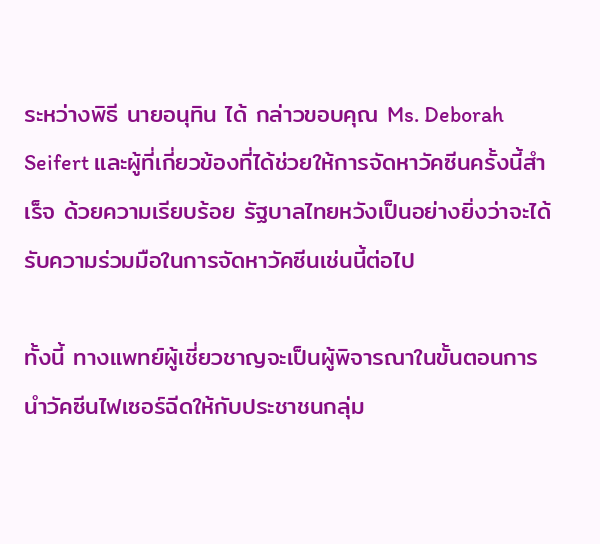ระหว่างพิธี นายอนุทิน ได้ กล่าวขอบคุณ Ms. Deborah Seifert และผู้ที่เกี่ยวข้องที่ได้ช่วยให้การจัดหาวัคซีนครั้งนี้สำเร็จ ด้วยความเรียบร้อย รัฐบาลไทยหวังเป็นอย่างยิ่งว่าจะได้รับความร่วมมือในการจัดหาวัคซีนเช่นนี้ต่อไป

ทั้งนี้ ทางแพทย์ผู้เชี่ยวชาญจะเป็นผู้พิจารณาในขั้นตอนการนำวัคซีนไฟเซอร์ฉีดให้กับประชาชนกลุ่ม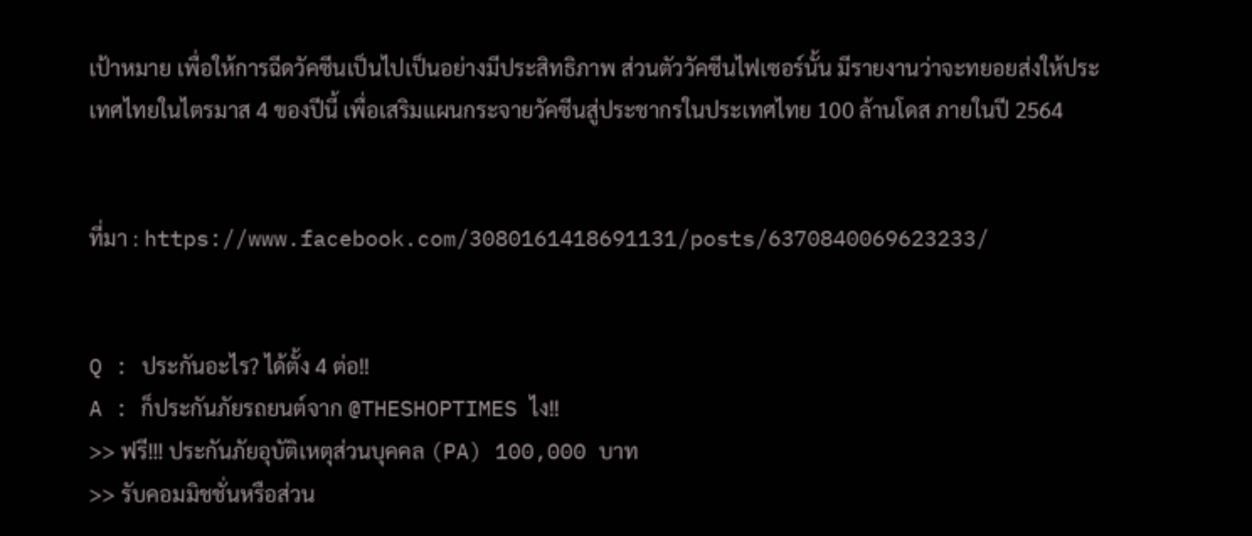เป้าหมาย เพื่อให้การฉีดวัคซีนเป็นไปเป็นอย่างมีประสิทธิภาพ ส่วนตัววัคซีนไฟเซอร์นั้น มีรายงานว่าจะทยอยส่งให้ประเทศไทยในไตรมาส 4 ของปีนี้ เพื่อเสริมแผนกระจายวัคซีนสู่ประชากรในประเทศไทย 100 ล้านโดส ภายในปี 2564


ที่มา : https://www.facebook.com/3080161418691131/posts/6370840069623233/


Q : ประกันอะไร? ได้ตั้ง 4 ต่อ!!
A : ก็ประกันภัยรถยนต์จาก @THESHOPTIMES ไง!!
>> ฟรี!!! ประกันภัยอุบัติเหตุส่วนบุคคล (PA) 100,000 บาท
>> รับคอมมิชชั่นหรือส่วน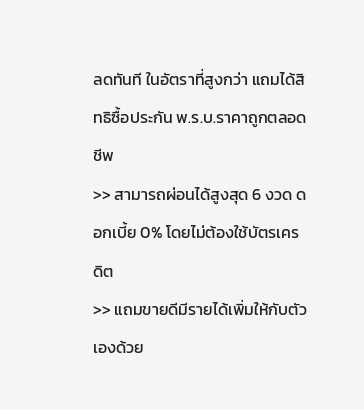ลดทันที ในอัตราที่สูงกว่า แถมได้สิทธิซื้อประกัน พ.ร.บ.ราคาถูกตลอดชีพ
>> สามารถผ่อนได้สูงสุด 6 งวด ดอกเบี้ย 0% โดยไม่ต้องใช้บัตรเครดิต
>> แถมขายดีมีรายได้เพิ่มให้กับตัวเองด้วย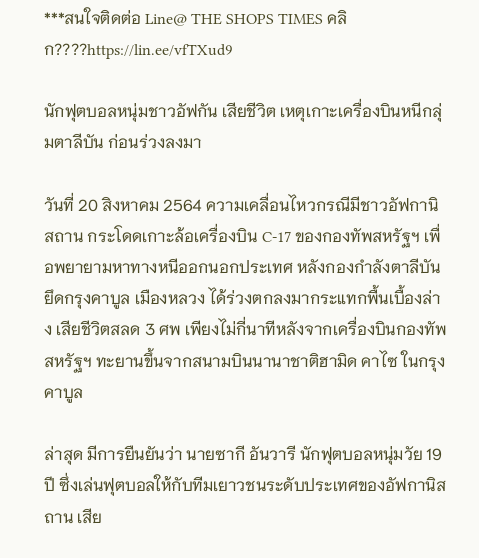***สนใจติดต่อ Line@ THE SHOPS TIMES คลิก????https://lin.ee/vfTXud9

นักฟุตบอลหนุ่มชาวอัฟกัน เสียชีวิต เหตุเกาะเครื่องบินหนีกลุ่มตาลีบัน ก่อนร่วงลงมา

วันที่ 20 สิงหาคม 2564 ความเคลื่อนไหวกรณีมีชาวอัฟกานิสถาน กระโดดเกาะล้อเครื่องบิน C-17 ของกองทัพสหรัฐฯ เพื่อพยายามหาทางหนีออกนอกประเทศ หลังกองกำลังตาลีบันยึดกรุงคาบูล เมืองหลวง ได้ร่วงตกลงมากระแทกพื้นเบื้องล่าง เสียชีวิตสลด 3 ศพ เพียงไม่กี่นาทีหลังจากเครื่องบินกองทัพสหรัฐฯ ทะยานขึ้นจากสนามบินนานาชาติฮามิด คาไซ ในกรุงคาบูล

ล่าสุด มีการยืนยันว่า นายซากี อันวารี นักฟุตบอลหนุ่มวัย 19 ปี ซึ่งเล่นฟุตบอลให้กับทีมเยาวชนระดับประเทศของอัฟกานิสถาน เสีย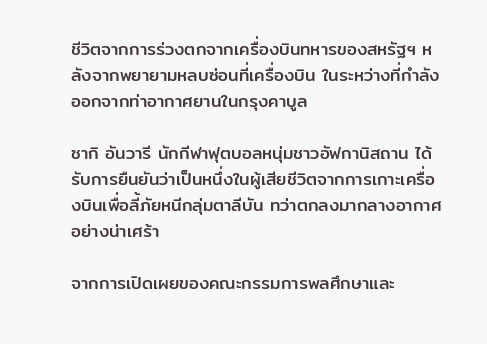ชีวิตจากการร่วงตกจากเครื่องบินทหารของสหรัฐฯ หลังจากพยายามหลบซ่อนที่เครื่องบิน ในระหว่างที่กำลังออกจากท่าอากาศยานในกรุงคาบูล

ซากิ อันวารี นักกีฬาฟุตบอลหนุ่มชาวอัฟกานิสถาน ได้รับการยืนยันว่าเป็นหนึ่งในผู้เสียชีวิตจากการเกาะเครื่องบินเพื่อลี้ภัยหนีกลุ่มตาลีบัน ทว่าตกลงมากลางอากาศอย่างน่าเศร้า

จากการเปิดเผยของคณะกรรมการพลศึกษาและ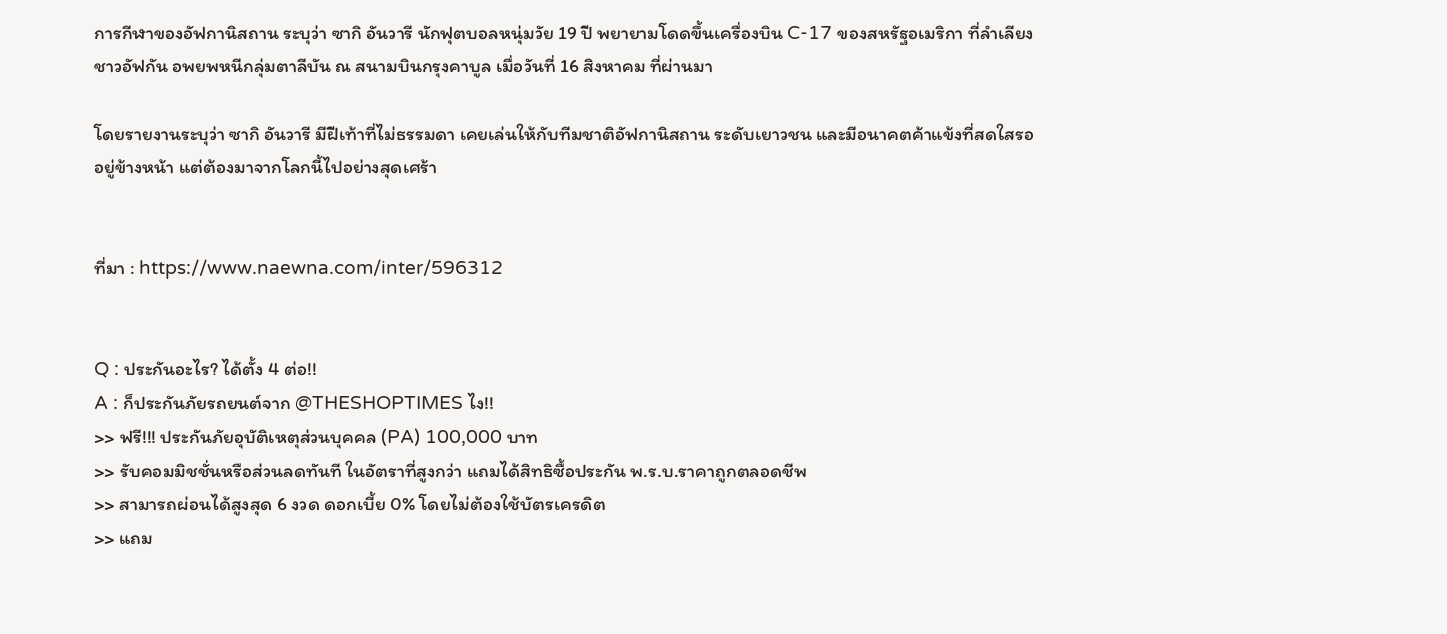การกีฬาของอัฟกานิสถาน ระบุว่า ซากิ อันวารี นักฟุตบอลหนุ่มวัย 19 ปี พยายามโดดขึ้นเครื่องบิน C-17 ของสหรัฐอเมริกา ที่ลำเลียงชาวอัฟกัน อพยพหนีกลุ่มตาลีบัน ณ สนามบินกรุงคาบูล เมื่อวันที่ 16 สิงหาคม ที่ผ่านมา

โดยรายงานระบุว่า ซากิ อันวารี มีฝีเท้าที่ไม่ธรรมดา เคยเล่นให้กับทีมชาติอัฟกานิสถาน ระดับเยาวชน และมีอนาคตค้าแข้งที่สดใสรออยู่ข้างหน้า แต่ต้องมาจากโลกนี้ไปอย่างสุดเศร้า


ที่มา : https://www.naewna.com/inter/596312


Q : ประกันอะไร? ได้ตั้ง 4 ต่อ!!
A : ก็ประกันภัยรถยนต์จาก @THESHOPTIMES ไง!!
>> ฟรี!!! ประกันภัยอุบัติเหตุส่วนบุคคล (PA) 100,000 บาท
>> รับคอมมิชชั่นหรือส่วนลดทันที ในอัตราที่สูงกว่า แถมได้สิทธิซื้อประกัน พ.ร.บ.ราคาถูกตลอดชีพ
>> สามารถผ่อนได้สูงสุด 6 งวด ดอกเบี้ย 0% โดยไม่ต้องใช้บัตรเครดิต
>> แถม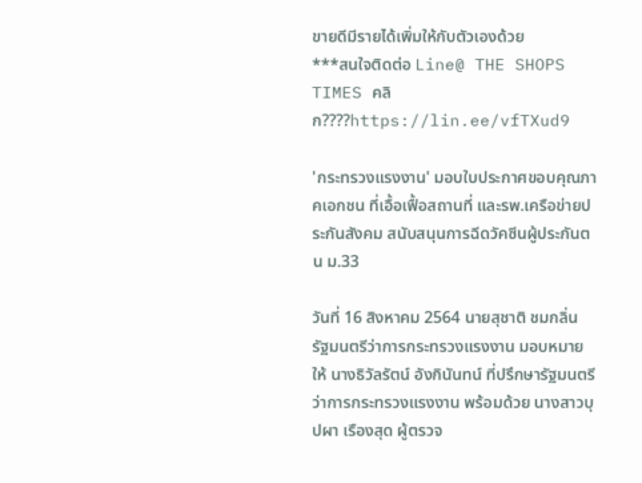ขายดีมีรายได้เพิ่มให้กับตัวเองด้วย
***สนใจติดต่อ Line@ THE SHOPS TIMES คลิก????https://lin.ee/vfTXud9

'กระทรวงแรงงาน' มอบใบประกาศขอบคุณภาคเอกชน ที่เอื้อเฟื้อสถานที่ และรพ.เครือข่ายประกันสังคม สนับสนุนการฉีดวัคซีนผู้ประกันตน ม.33

วันที่ 16 สิงหาคม 2564 นายสุชาติ ชมกลิ่น รัฐมนตรีว่าการกระทรวงแรงงาน มอบหมายให้ นางธิวัลรัตน์ อังกินันทน์ ที่ปรึกษารัฐมนตรีว่าการกระทรวงแรงงาน พร้อมด้วย นางสาวบุปผา เรืองสุด ผู้ตรวจ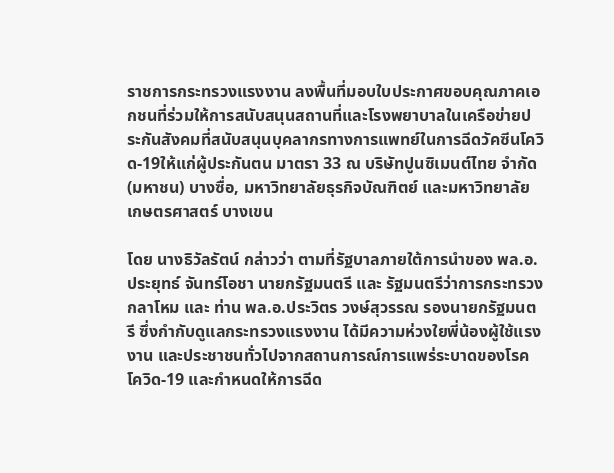ราชการกระทรวงแรงงาน ลงพื้นที่มอบใบประกาศขอบคุณภาคเอกชนที่ร่วมให้การสนับสนุนสถานที่และโรงพยาบาลในเครือข่ายประกันสังคมที่สนับสนุนบุคลากรทางการแพทย์ในการฉีดวัคซีนโควิด-19ให้แก่ผู้ประกันตน มาตรา 33 ณ บริษัทปูนซิเมนต์ไทย จำกัด (มหาชน) บางซื่อ, มหาวิทยาลัยธุรกิจบัณฑิตย์ และมหาวิทยาลัยเกษตรศาสตร์ บางเขน

โดย นางธิวัลรัตน์ กล่าวว่า ตามที่รัฐบาลภายใต้การนำของ พล.อ.ประยุทธ์ จันทร์โอชา นายกรัฐมนตรี และ รัฐมนตรีว่าการกระทรวงกลาโหม และ ท่าน พล.อ.ประวิตร วงษ์สุวรรณ รองนายกรัฐมนตรี ซึ่งกำกับดูแลกระทรวงแรงงาน ได้มีความห่วงใยพี่น้องผู้ใช้แรงงาน และประชาชนทั่วไปจากสถานการณ์การแพร่ระบาดของโรคโควิด-19 และกำหนดให้การฉีด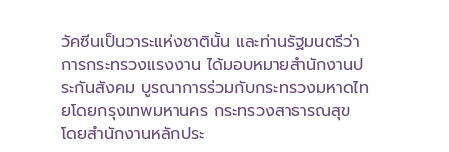วัคซีนเป็นวาระแห่งชาตินั้น และท่านรัฐมนตรีว่าการกระทรวงแรงงาน ได้มอบหมายสำนักงานประกันสังคม บูรณาการร่วมกับกระทรวงมหาดไทยโดยกรุงเทพมหานคร กระทรวงสาธารณสุข โดยสำนักงานหลักประ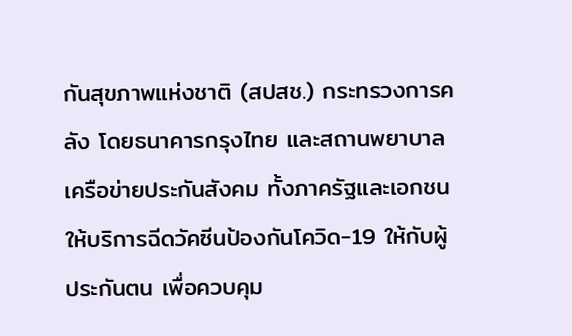กันสุขภาพแห่งชาติ (สปสช.) กระทรวงการคลัง โดยธนาคารกรุงไทย และสถานพยาบาลเครือข่ายประกันสังคม ทั้งภาครัฐและเอกชน ให้บริการฉีดวัคซีนป้องกันโควิด-19 ให้กับผู้ประกันตน เพื่อควบคุม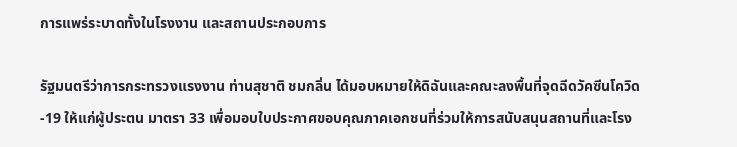การแพร่ระบาดทั้งในโรงงาน และสถานประกอบการ

รัฐมนตรีว่าการกระทรวงแรงงาน ท่านสุชาติ ชมกลิ่น ได้มอบหมายให้ดิฉันและคณะลงพื้นที่จุดฉีดวัคซีนโควิด-19 ให้แก่ผู้ประตน มาตรา 33 เพื่อมอบใบประกาศขอบคุณภาคเอกชนที่ร่วมให้การสนับสนุนสถานที่และโรง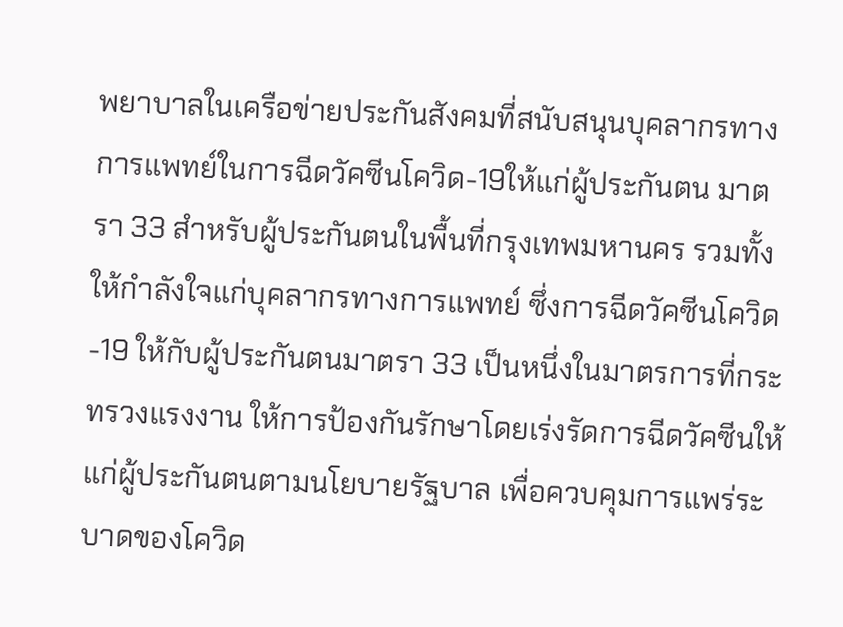พยาบาลในเครือข่ายประกันสังคมที่สนับสนุนบุคลากรทางการแพทย์ในการฉีดวัคซีนโควิด-19ให้แก่ผู้ประกันตน มาตรา 33 สำหรับผู้ประกันตนในพื้นที่กรุงเทพมหานคร รวมทั้งให้กำลังใจแก่บุคลากรทางการแพทย์ ซึ่งการฉีดวัคซีนโควิด-19 ให้กับผู้ประกันตนมาตรา 33 เป็นหนึ่งในมาตรการที่กระทรวงแรงงาน ให้การป้องกันรักษาโดยเร่งรัดการฉีดวัคซีนให้แก่ผู้ประกันตนตามนโยบายรัฐบาล เพื่อควบคุมการแพร่ระบาดของโควิด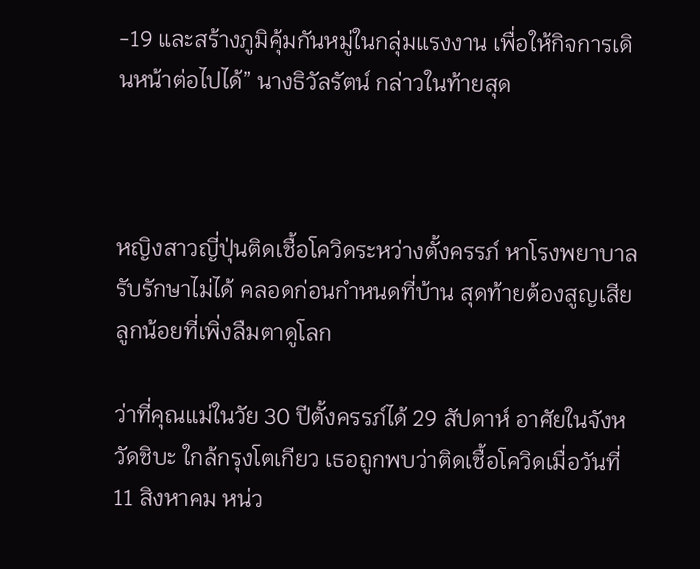-19 และสร้างภูมิคุ้มกันหมู่ในกลุ่มแรงงาน เพื่อให้กิจการเดินหน้าต่อไปได้” นางธิวัลรัตน์ กล่าวในท้ายสุด



หญิงสาวญี่ปุ่นติดเชื้อโควิดระหว่างตั้งครรภ์ หาโรงพยาบาลรับรักษาไม่ได้ คลอดก่อนกำหนดที่บ้าน สุดท้ายต้องสูญเสียลูกน้อยที่เพิ่งลืมตาดูโลก

ว่าที่คุณแม่ในวัย 30 ปีตั้งครรภ์ได้ 29 สัปดาห์ อาศัยในจังหวัดชิบะ ใกล้กรุงโตเกียว เธอถูกพบว่าติดเชื้อโควิดเมื่อวันที่ 11 สิงหาคม หน่ว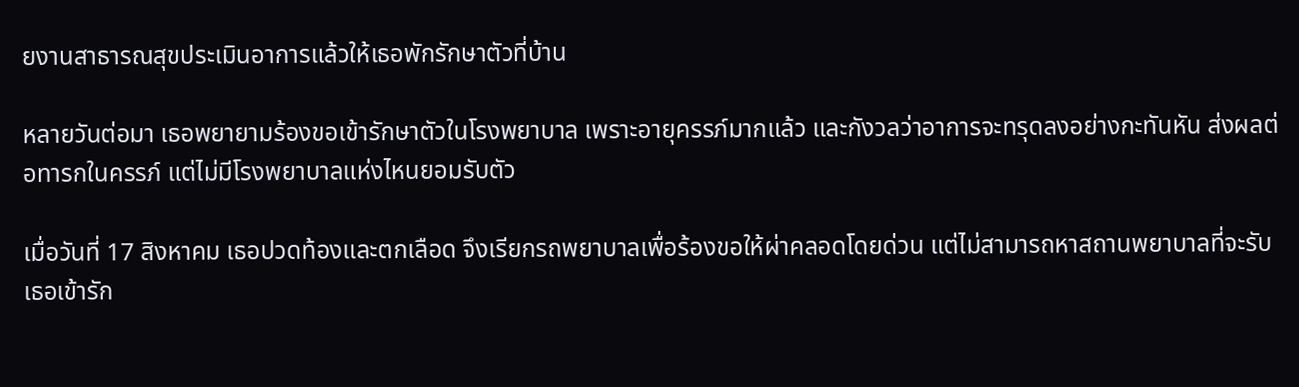ยงานสาธารณสุขประเมินอาการแล้วให้เธอพักรักษาตัวที่บ้าน

หลายวันต่อมา เธอพยายามร้องขอเข้ารักษาตัวในโรงพยาบาล เพราะอายุครรภ์มากแล้ว และกังวลว่าอาการจะทรุดลงอย่างกะทันหัน ส่งผลต่อทารกในครรภ์ แต่ไม่มีโรงพยาบาลแห่งไหนยอมรับตัว

เมื่อวันที่ 17 สิงหาคม เธอปวดท้องและตกเลือด จึงเรียกรถพยาบาลเพื่อร้องขอให้ผ่าคลอดโดยด่วน แต่ไม่สามารถหาสถานพยาบาลที่จะรับเธอเข้ารัก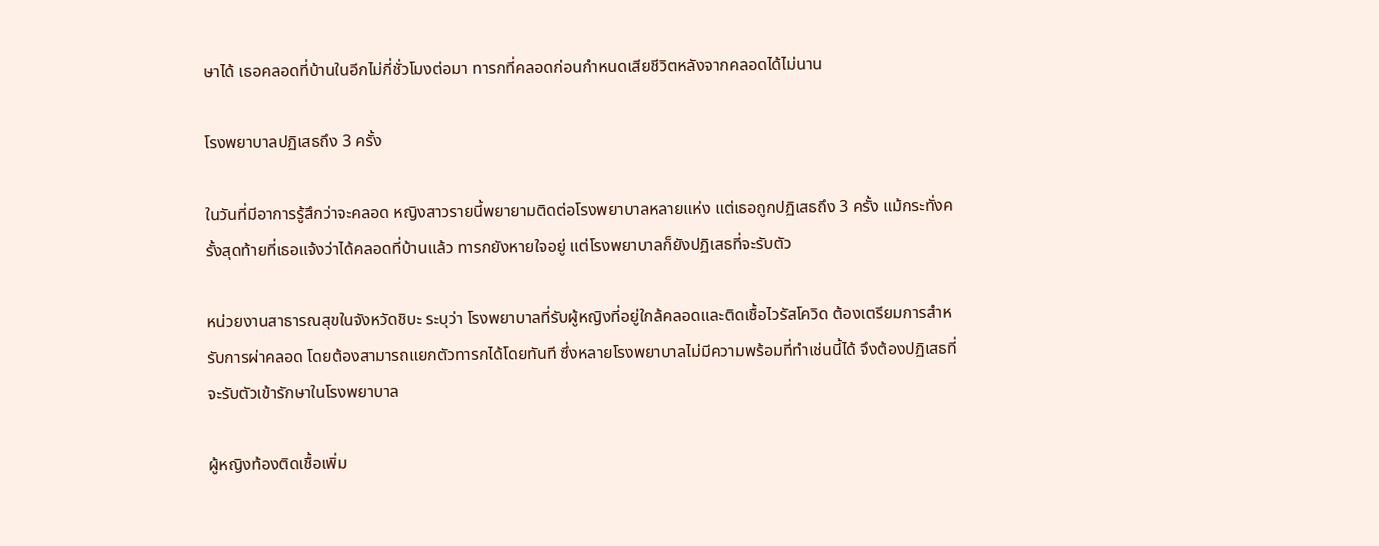ษาได้ เธอคลอดที่บ้านในอีกไม่กี่ชั่วโมงต่อมา ทารกที่คลอดก่อนกำหนดเสียชีวิตหลังจากคลอดได้ไม่นาน

โรงพยาบาลปฏิเสธถึง 3 ครั้ง

ในวันที่มีอาการรู้สึกว่าจะคลอด หญิงสาวรายนี้พยายามติดต่อโรงพยาบาลหลายแห่ง แต่เธอถูกปฏิเสธถึง 3 ครั้ง แม้กระทั่งครั้งสุดท้ายที่เธอแจ้งว่าได้คลอดที่บ้านแล้ว ทารกยังหายใจอยู่ แต่โรงพยาบาลก็ยังปฏิเสธที่จะรับตัว

หน่วยงานสาธารณสุขในจังหวัดชิบะ ระบุว่า โรงพยาบาลที่รับผู้หญิงที่อยู่ใกล้คลอดและติดเชื้อไวรัสโควิด ต้องเตรียมการสำหรับการผ่าคลอด โดยต้องสามารถแยกตัวทารกได้โดยทันที ซึ่งหลายโรงพยาบาลไม่มีความพร้อมที่ทำเช่นนี้ได้ จึงต้องปฏิเสธที่จะรับตัวเข้ารักษาในโรงพยาบาล

ผู้หญิงท้องติดเชื้อเพิ่ม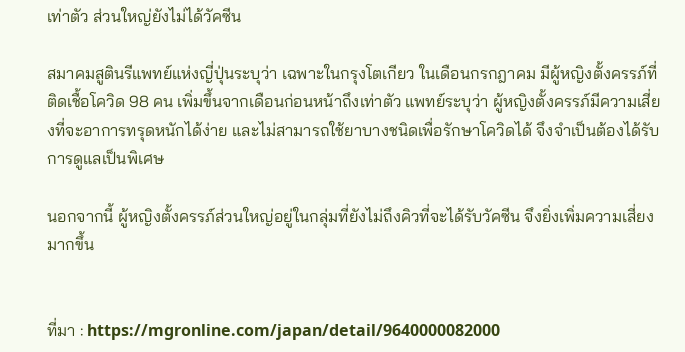เท่าตัว ส่วนใหญ่ยังไม่ได้วัคซีน

สมาคมสูตินรีแพทย์แห่งญี่ปุ่นระบุว่า เฉพาะในกรุงโตเกียว ในเดือนกรกฎาคม มีผู้หญิงตั้งครรภ์ที่ติดเชื้อโควิด 98 คน เพิ่มขึ้นจากเดือนก่อนหน้าถึงเท่าตัว แพทย์ระบุว่า ผู้หญิงตั้งครรภ์มีความเสี่ยงที่จะอาการทรุดหนักได้ง่าย และไม่สามารถใช้ยาบางชนิดเพื่อรักษาโควิดได้ จึงจำเป็นต้องได้รับการดูแลเป็นพิเศษ

นอกจากนี้ ผู้หญิงตั้งครรภ์ส่วนใหญ่อยู่ในกลุ่มที่ยังไม่ถึงคิวที่จะได้รับวัคซีน จึงยิ่งเพิ่มความเสี่ยงมากขึ้น


ที่มา : https://mgronline.com/japan/detail/9640000082000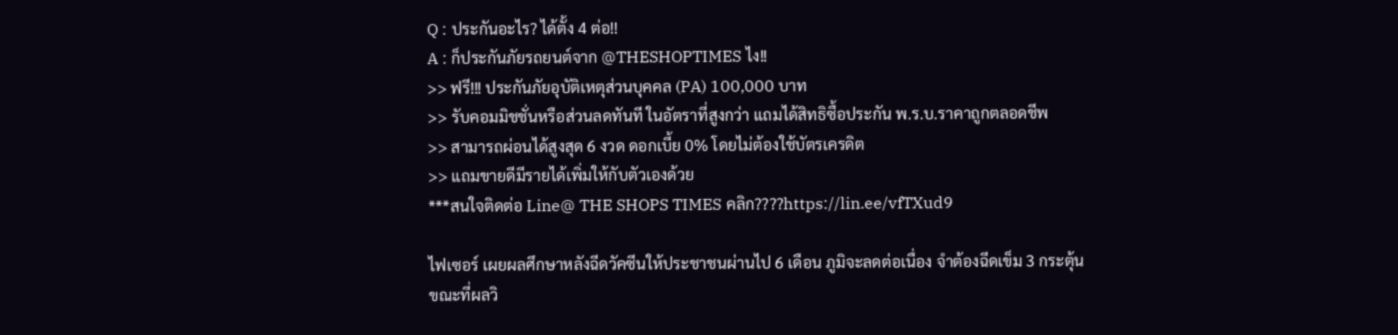Q : ประกันอะไร? ได้ตั้ง 4 ต่อ!!
A : ก็ประกันภัยรถยนต์จาก @THESHOPTIMES ไง!!
>> ฟรี!!! ประกันภัยอุบัติเหตุส่วนบุคคล (PA) 100,000 บาท
>> รับคอมมิชชั่นหรือส่วนลดทันที ในอัตราที่สูงกว่า แถมได้สิทธิซื้อประกัน พ.ร.บ.ราคาถูกตลอดชีพ
>> สามารถผ่อนได้สูงสุด 6 งวด ดอกเบี้ย 0% โดยไม่ต้องใช้บัตรเครดิต
>> แถมขายดีมีรายได้เพิ่มให้กับตัวเองด้วย
***สนใจติดต่อ Line@ THE SHOPS TIMES คลิก????https://lin.ee/vfTXud9

ไฟเซอร์ เผยผลศึกษาหลังฉีดวัคซีนให้ประชาชนผ่านไป 6 เดือน ภูมิจะลดต่อเนื่อง จำต้องฉีดเข็ม 3 กระตุ้น ขณะที่ผลวิ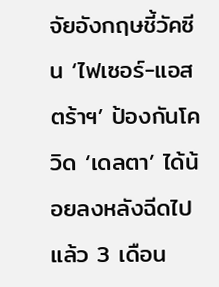จัยอังกฤษชี้วัคซีน ‘ไฟเซอร์-แอสตร้าฯ’ ป้องกันโควิด ‘เดลตา’ ได้น้อยลงหลังฉีดไปแล้ว 3 เดือน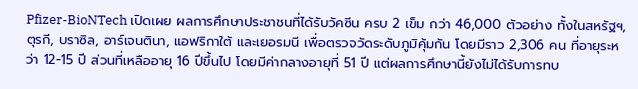Pfizer-BioNTech เปิดเผย ผลการศึกษาประชาชนที่ได้รับวัคซีน ครบ 2 เข็ม กว่า 46,000 ตัวอย่าง ทั้งในสหรัฐฯ, ตุรกี, บราซิล, อาร์เจนตินา, แอฟริกาใต้ และเยอรมนี เพื่อตรวจวัดระดับภูมิคุ้มกัน โดยมีราว 2,306 คน ที่อายุระหว่า 12-15 ปี ส่วนที่เหลืออายุ 16 ปีขึ้นไป โดยมีค่ากลางอายุที่ 51 ปี แต่ผลการศึกษานี้ยังไม่ได้รับการทบ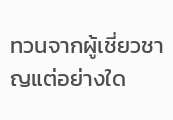ทวนจากผู้เชี่ยวชาญแต่อย่างใด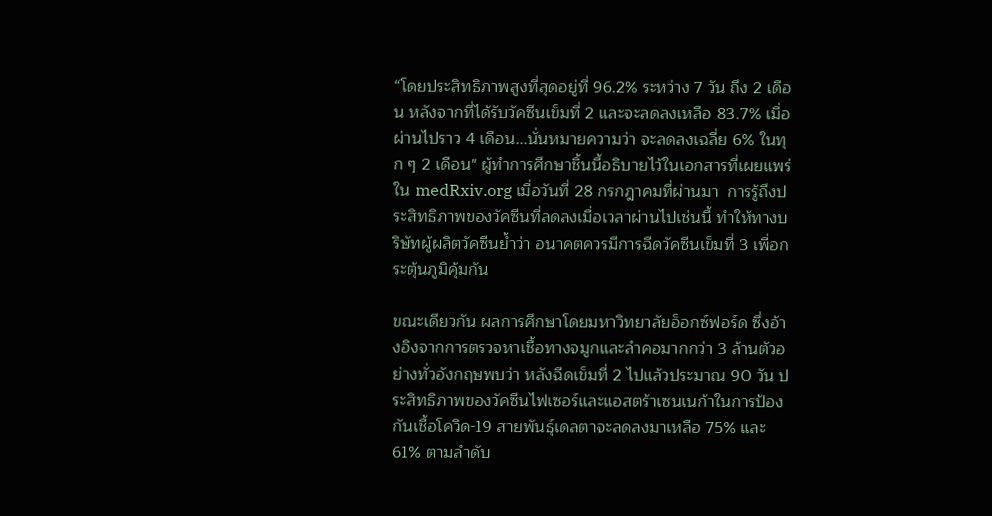“โดยประสิทธิภาพสูงที่สุดอยู่ที่ 96.2% ระหว่าง 7 วัน ถึง 2 เดือน หลังจากที่ได้รับวัคซีนเข็มที่ 2 และจะลดลงเหลือ 83.7% เมื่อผ่านไปราว 4 เดือน...นั่นหมายความว่า จะลดลงเฉลี่ย 6% ในทุก ๆ 2 เดือน" ผู้ทำการศึกษาชิ้นนี้อธิบายไว้ในเอกสารที่เผยแพร่ใน medRxiv.org เมื่อวันที่ 28 กรกฎาคมที่ผ่านมา  การรู้ถึงประสิทธิภาพของวัคซีนที่ลดลงเมื่อเวลาผ่านไปเช่นนี้ ทำให้ทางบริษัทผู้ผลิตวัคซีนย้ำว่า อนาคตควรมีการฉีดวัคซีนเข็มที่ 3 เพื่อกระตุ้นภูมิคุ้มกัน

ขณะเดียวกัน ผลการศึกษาโดยมหาวิทยาลัยอ็อกซ์ฟอร์ด ซึ่งอ้างอิงจากการตรวจหาเชื้อทางจมูกและลำคอมากกว่า 3 ล้านตัวอย่างทั่วอังกฤษพบว่า หลังฉีดเข็มที่ 2 ไปแล้วประมาณ 90 วัน ประสิทธิภาพของวัคซีนไฟเซอร์และแอสตร้าเซนเนก้าในการป้องกันเชื้อโควิด-19 สายพันธุ์เดลตาจะลดลงมาเหลือ 75% และ 61% ตามลำดับ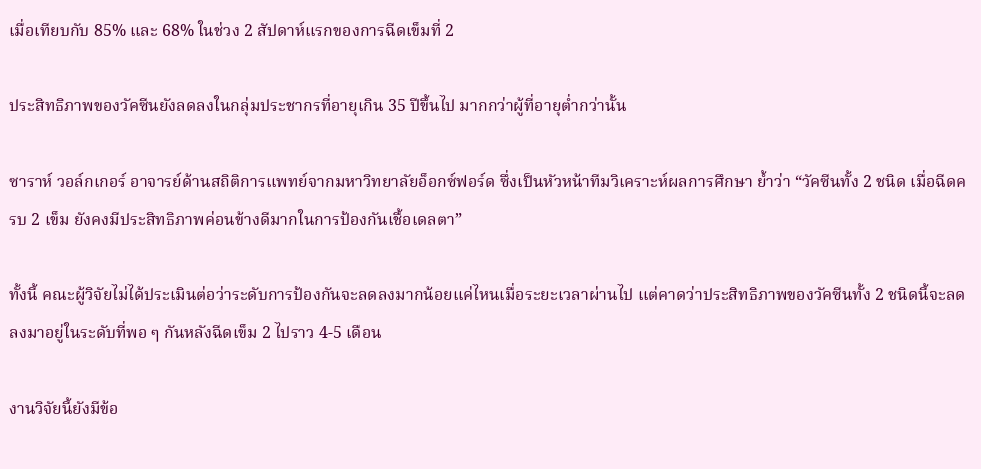เมื่อเทียบกับ 85% และ 68% ในช่วง 2 สัปดาห์แรกของการฉีดเข็มที่ 2

ประสิทธิภาพของวัคซีนยังลดลงในกลุ่มประชากรที่อายุเกิน 35 ปีขึ้นไป มากกว่าผู้ที่อายุต่ำกว่านั้น

ซาราห์ วอล์กเกอร์ อาจารย์ด้านสถิติการแพทย์จากมหาวิทยาลัยอ็อกซ์ฟอร์ด ซึ่งเป็นหัวหน้าทีมวิเคราะห์ผลการศึกษา ย้ำว่า “วัคซีนทั้ง 2 ชนิด เมื่อฉีดครบ 2 เข็ม ยังคงมีประสิทธิภาพค่อนข้างดีมากในการป้องกันเชื้อเดลตา”

ทั้งนี้ คณะผู้วิจัยไม่ได้ประเมินต่อว่าระดับการป้องกันจะลดลงมากน้อยแค่ไหนเมื่อระยะเวลาผ่านไป แต่คาดว่าประสิทธิภาพของวัคซีนทั้ง 2 ชนิดนี้จะลดลงมาอยู่ในระดับที่พอ ๆ กันหลังฉีดเข็ม 2 ไปราว 4-5 เดือน

งานวิจัยนี้ยังมีข้อ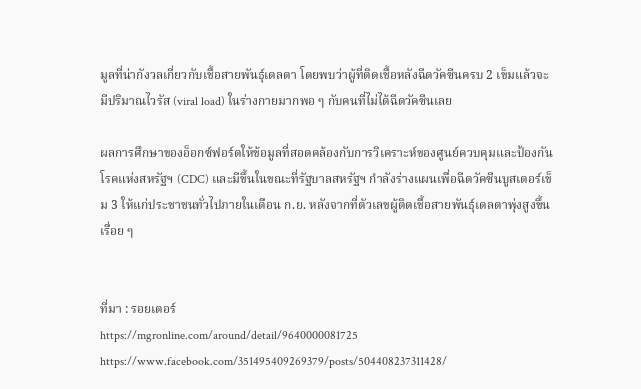มูลที่น่ากังวลเกี่ยวกับเชื้อสายพันธุ์เดลตา โดยพบว่าผู้ที่ติดเชื้อหลังฉีดวัคซีนครบ 2 เข็มแล้วจะมีปริมาณไวรัส (viral load) ในร่างกายมากพอ ๆ กับคนที่ไม่ได้ฉีดวัคซีนเลย

ผลการศึกษาของอ็อกซ์ฟอร์ดให้ข้อมูลที่สอดคล้องกับการวิเคราะห์ของศูนย์ควบคุมและป้องกันโรคแห่งสหรัฐฯ (CDC) และมีขึ้นในขณะที่รัฐบาลสหรัฐฯ กำลังร่างแผนเพื่อฉีดวัคซีนบูสเตอร์เข็ม 3 ให้แก่ประชาชนทั่วไปภายในเดือน ก.ย. หลังจากที่ตัวเลขผู้ติดเชื้อสายพันธุ์เดลตาพุ่งสูงขึ้นเรื่อย ๆ


ที่มา : รอยเตอร์
https://mgronline.com/around/detail/9640000081725
https://www.facebook.com/351495409269379/posts/504408237311428/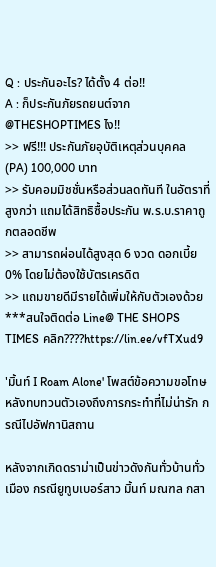Q : ประกันอะไร? ได้ตั้ง 4 ต่อ!!
A : ก็ประกันภัยรถยนต์จาก @THESHOPTIMES ไง!!
>> ฟรี!!! ประกันภัยอุบัติเหตุส่วนบุคคล (PA) 100,000 บาท
>> รับคอมมิชชั่นหรือส่วนลดทันที ในอัตราที่สูงกว่า แถมได้สิทธิซื้อประกัน พ.ร.บ.ราคาถูกตลอดชีพ
>> สามารถผ่อนได้สูงสุด 6 งวด ดอกเบี้ย 0% โดยไม่ต้องใช้บัตรเครดิต
>> แถมขายดีมีรายได้เพิ่มให้กับตัวเองด้วย
***สนใจติดต่อ Line@ THE SHOPS TIMES คลิก????https://lin.ee/vfTXud9

'มิ้นท์ I Roam Alone' โพสต์ข้อความขอโทษหลังทบทวนตัวเองถึงการกระทำที่ไม่น่ารัก กรณีไปอัฟกานิสถาน

หลังจากเกิดดราม่าเป็นข่าวดังกันทั่วบ้านทั่วเมือง กรณียูทูบเบอร์สาว มิ้นท์ มณฑล กสา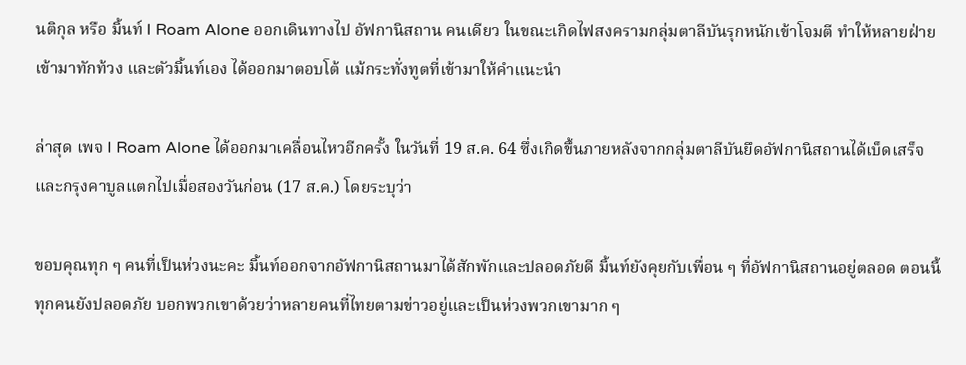นติกุล หรือ มิ้นท์ I Roam Alone ออกเดินทางไป อัฟกานิสถาน คนเดียว ในขณะเกิดไฟสงครามกลุ่มตาลีบันรุกหนักเข้าโจมตี ทำให้หลายฝ่ายเข้ามาทักท้วง และตัวมิ้นท์เอง ได้ออกมาตอบโต้ แม้กระทั่งทูตที่เข้ามาให้คำแนะนำ

ล่าสุด เพจ I Roam Alone ได้ออกมาเคลื่อนไหวอีกครั้ง ในวันที่ 19 ส.ค. 64 ซึ่งเกิดขึ้นภายหลังจากกลุ่มตาลีบันยึดอัฟกานิสถานได้เบ็ดเสร็จและกรุงคาบูลแตกไปเมื่อสองวันก่อน (17 ส.ค.) โดยระบุว่า

ขอบคุณทุก ๆ คนที่เป็นห่วงนะคะ มิ้นท์ออกจากอัฟกานิสถานมาได้สักพักและปลอดภัยดี มิ้นท์ยังคุยกับเพื่อน ๆ ที่อัฟกานิสถานอยู่ตลอด ตอนนี้ทุกคนยังปลอดภัย บอกพวกเขาด้วยว่าหลายคนที่ไทยตามข่าวอยู่และเป็นห่วงพวกเขามาก ๆ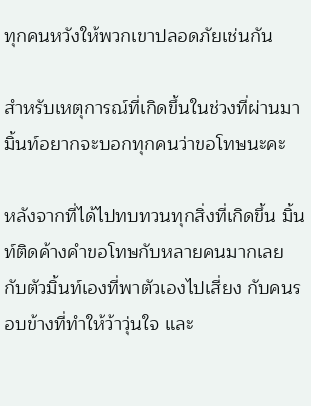ทุกคนหวังให้พวกเขาปลอดภัยเช่นกัน

สำหรับเหตุการณ์ที่เกิดขึ้นในช่วงที่ผ่านมา มิ้นท์อยากจะบอกทุกคนว่าขอโทษนะคะ

หลังจากที่ได้ไปทบทวนทุกสิ่งที่เกิดขึ้น มิ้นท์ติดค้างคำขอโทษกับหลายคนมากเลย กับตัวมิ้นท์เองที่พาตัวเองไปเสี่ยง กับคนรอบข้างที่ทำให้ว้าวุ่นใจ และ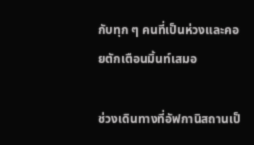กับทุก ๆ คนที่เป็นห่วงและคอยตักเตือนมิ้นท์เสมอ

ช่วงเดินทางที่อัฟกานิสถานเป็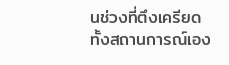นช่วงที่ตึงเครียด ทั้งสถานการณ์เอง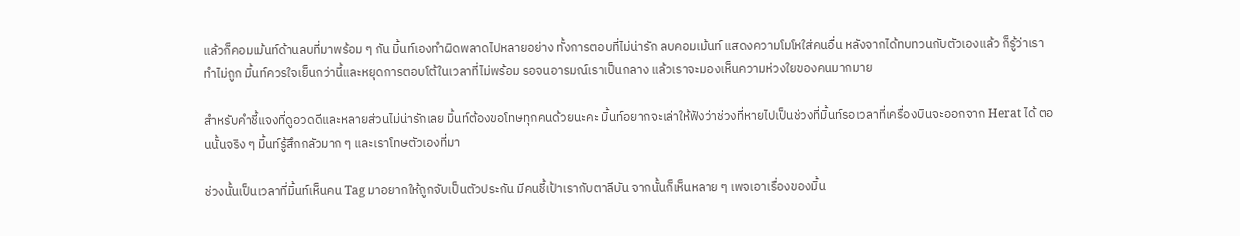แล้วก็คอมเม้นท์ด้านลบที่มาพร้อม ๆ กัน มิ้นท์เองทำผิดพลาดไปหลายอย่าง ทั้งการตอบที่ไม่น่ารัก ลบคอมเม้นท์ แสดงความโมโหใส่คนอื่น หลังจากได้ทบทวนกับตัวเองแล้ว ก็รู้ว่าเราทำไม่ถูก มิ้นท์ควรใจเย็นกว่านี้และหยุดการตอบโต้ในเวลาที่ไม่พร้อม รอจนอารมณ์เราเป็นกลาง แล้วเราจะมองเห็นความห่วงใยของคนมากมาย

สำหรับคำชี้แจงที่ดูอวดดีและหลายส่วนไม่น่ารักเลย มิ้นท์ต้องขอโทษทุกคนด้วยนะคะ มิ้นท์อยากจะเล่าให้ฟังว่าช่วงที่หายไปเป็นช่วงที่มิ้นท์รอเวลาที่เครื่องบินจะออกจาก Herat ได้ ตอนนั้นจริง ๆ มิ้นท์รู้สึกกลัวมาก ๆ และเราโทษตัวเองที่มา

ช่วงนั้นเป็นเวลาที่มิ้นท์เห็นคน Tag มาอยากให้ถูกจับเป็นตัวประกัน มีคนชี้เป้าเรากับตาลีบัน จากนั้นก็เห็นหลาย ๆ เพจเอาเรื่องของมิ้น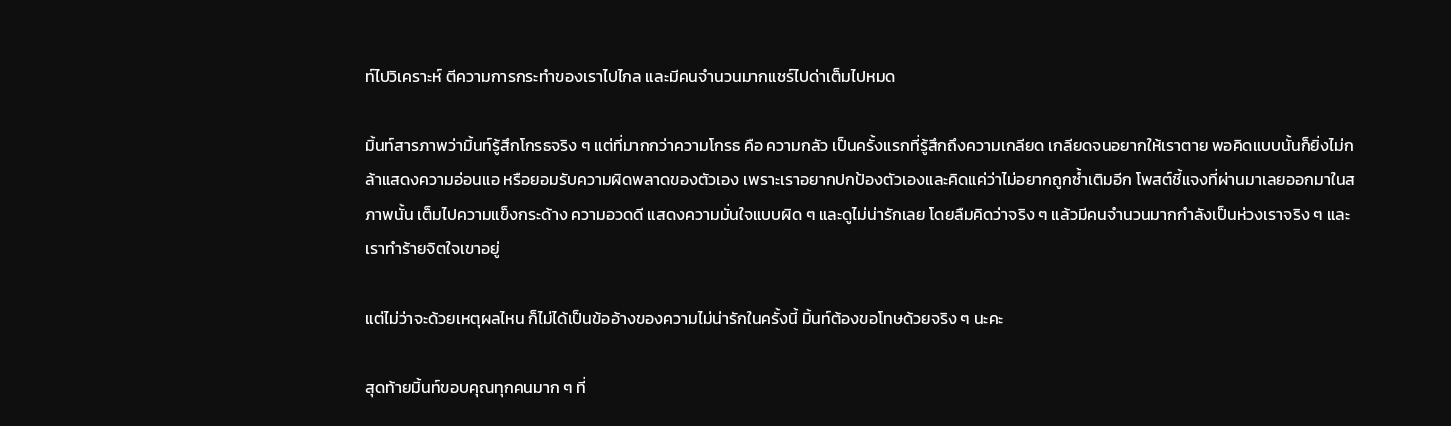ท์ไปวิเคราะห์ ตีความการกระทำของเราไปไกล และมีคนจำนวนมากแชร์ไปด่าเต็มไปหมด

มิ้นท์สารภาพว่ามิ้นท์รู้สึกโกรธจริง ๆ แต่ที่มากกว่าความโกรธ คือ ความกลัว เป็นครั้งแรกที่รู้สึกถึงความเกลียด เกลียดจนอยากให้เราตาย พอคิดแบบนั้นก็ยิ่งไม่กล้าแสดงความอ่อนแอ หรือยอมรับความผิดพลาดของตัวเอง เพราะเราอยากปกป้องตัวเองและคิดแค่ว่าไม่อยากถูกซ้ำเติมอีก โพสต์ชี้แจงที่ผ่านมาเลยออกมาในสภาพนั้น เต็มไปความแข็งกระด้าง ความอวดดี แสดงความมั่นใจแบบผิด ๆ และดูไม่น่ารักเลย โดยลืมคิดว่าจริง ๆ แล้วมีคนจำนวนมากกำลังเป็นห่วงเราจริง ๆ และเราทำร้ายจิตใจเขาอยู่

แต่ไม่ว่าจะด้วยเหตุผลไหน ก็ไม่ได้เป็นข้ออ้างของความไม่น่ารักในครั้งนี้ มิ้นท์ต้องขอโทษด้วยจริง ๆ นะคะ

สุดท้ายมิ้นท์ขอบคุณทุกคนมาก ๆ ที่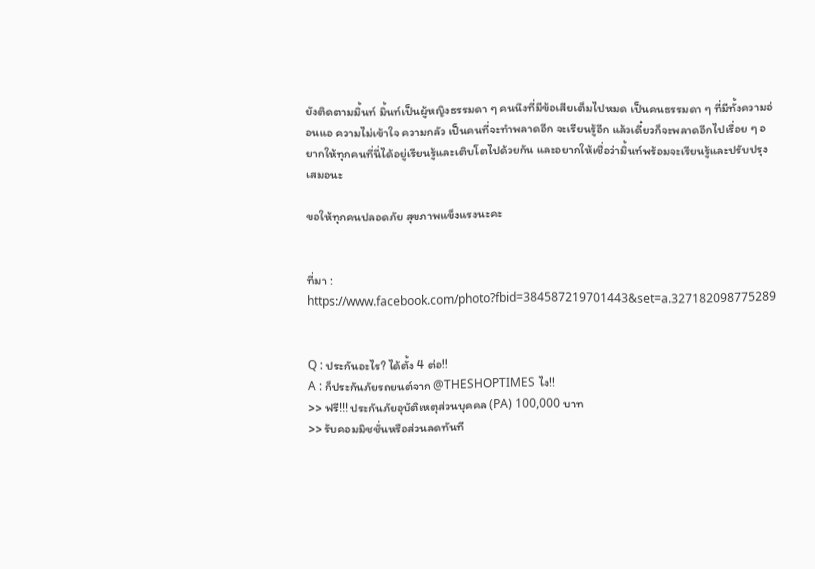ยังติดตามมิ้นท์ มิ้นท์เป็นผู้หญิงธรรมดา ๆ คนนึงที่มีข้อเสียเต็มไปหมด เป็นคนธรรมดา ๆ ที่มีทั้งความอ่อนแอ ความไม่เข้าใจ ความกลัว เป็นคนที่จะทำพลาดอีก จะเรียนรู้อีก แล้วเดี๋ยวก็จะพลาดอีกไปเรื่อย ๆ อยากให้ทุกคนที่นี่ได้อยู่เรียนรู้และเติบโตไปด้วยกัน และอยากให้เชื่อว่ามิ้นท์พร้อมจะเรียนรู้และปรับปรุงเสมอนะ

ขอให้ทุกคนปลอดภัย สุขภาพแข็งแรงนะคะ


ที่มา : https://www.facebook.com/photo?fbid=384587219701443&set=a.327182098775289


Q : ประกันอะไร? ได้ตั้ง 4 ต่อ!!
A : ก็ประกันภัยรถยนต์จาก @THESHOPTIMES ไง!!
>> ฟรี!!! ประกันภัยอุบัติเหตุส่วนบุคคล (PA) 100,000 บาท
>> รับคอมมิชชั่นหรือส่วนลดทันที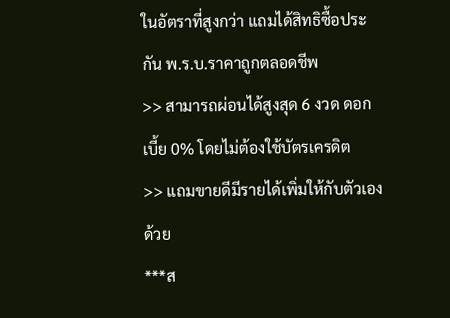ในอัตราที่สูงกว่า แถมได้สิทธิซื้อประกัน พ.ร.บ.ราคาถูกตลอดชีพ
>> สามารถผ่อนได้สูงสุด 6 งวด ดอกเบี้ย 0% โดยไม่ต้องใช้บัตรเครดิต
>> แถมขายดีมีรายได้เพิ่มให้กับตัวเองด้วย
***ส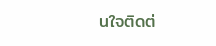นใจติดต่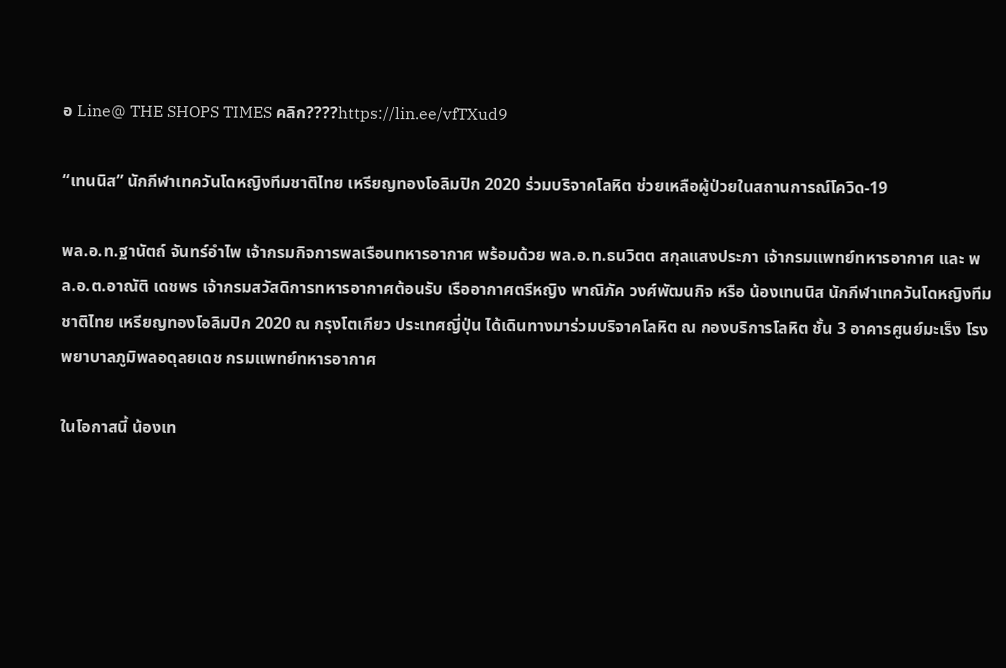อ Line@ THE SHOPS TIMES คลิก????https://lin.ee/vfTXud9

“เทนนิส” นักกีฬาเทควันโดหญิงทีมชาติไทย เหรียญทองโอลิมปิก 2020 ร่วมบริจาคโลหิต ช่วยเหลือผู้ป่วยในสถานการณ์โควิด-19

พล.อ.ท.ฐานัตถ์ จันทร์อำไพ เจ้ากรมกิจการพลเรือนทหารอากาศ พร้อมด้วย พล.อ.ท.ธนวิตต สกุลแสงประภา เจ้ากรมแพทย์ทหารอากาศ และ พล.อ.ต.อาณัติ เดชพร เจ้ากรมสวัสดิการทหารอากาศต้อนรับ เรืออากาศตรีหญิง พาณิภัค วงศ์พัฒนกิจ หรือ น้องเทนนิส นักกีฬาเทควันโดหญิงทีมชาติไทย เหรียญทองโอลิมปิก 2020 ณ กรุงโตเกียว ประเทศญี่ปุ่น ได้เดินทางมาร่วมบริจาคโลหิต ณ กองบริการโลหิต ชั้น 3 อาคารศูนย์มะเร็ง โรงพยาบาลภูมิพลอดุลยเดช กรมแพทย์ทหารอากาศ

ในโอกาสนี้ น้องเท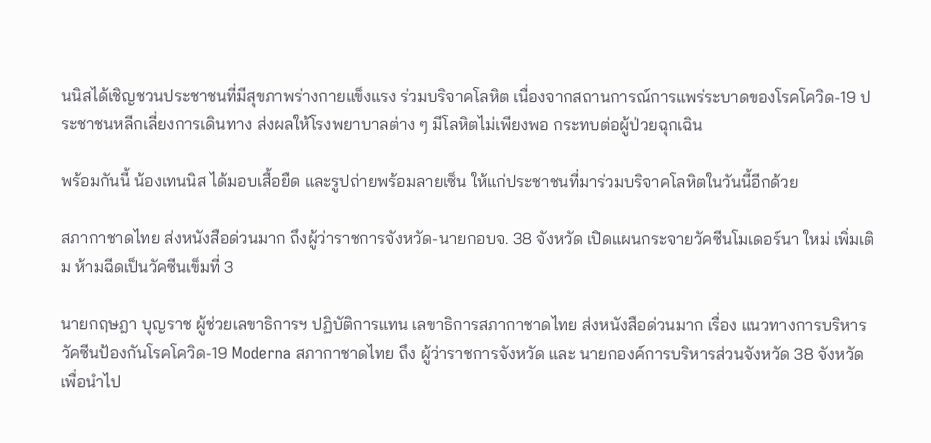นนิสได้เชิญชวนประชาชนที่มีสุขภาพร่างกายแข็งแรง ร่วมบริจาคโลหิต เนื่องจากสถานการณ์การแพร่ระบาดของโรคโควิด-19 ประชาชนหลีกเลี่ยงการเดินทาง ส่งผลให้โรงพยาบาลต่าง ๆ มีโลหิตไม่เพียงพอ กระทบต่อผู้ป่วยฉุกเฉิน

พร้อมกันนี้ น้องเทนนิส ได้มอบเสื้อยืด และรูปถ่ายพร้อมลายเซ็น ให้แก่ประชาชนที่มาร่วมบริจาคโลหิตในวันนี้อีกด้วย

สภากาชาดไทย ส่งหนังสือด่วนมาก ถึงผู้ว่าราชการจังหวัด-นายกอบจ. 38 จังหวัด เปิดแผนกระจายวัคซีนโมเดอร์นา ใหม่ เพิ่มเติม ห้ามฉีดเป็นวัคซีนเข็มที่ 3

นายกฤษฎา บุญราช ผู้ช่วยเลขาธิการฯ ปฏิบัติการแทน เลขาธิการสภากาชาดไทย ส่งหนังสือด่วนมาก เรื่อง แนวทางการบริหารวัคซีนป้องกันโรคโควิด-19 Moderna สภากาชาดไทย ถึง ผู้ว่าราชการจังหวัด และ นายกองค์การบริหารส่วนจังหวัด 38 จังหวัด เพื่อนำไป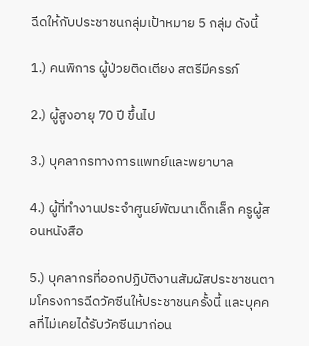ฉีดให้กับประชาชนกลุ่มเป้าหมาย 5 กลุ่ม ดังนี้

1.) คนพิการ ผู้ป่วยติดเตียง สตรีมีครรภ์

2.) ผู้สูงอายุ 70 ปี ขึ้นไป

3.) บุคลากรทางการแพทย์และพยาบาล

4.) ผู้ที่ทำงานประจำศูนย์พัฒนาเด็กเล็ก ครูผู้สอนหนังสือ

5.) บุคลากรที่ออกปฏิบัติงานสัมผัสประชาชนตามโครงการฉีดวัคซีนให้ประชาชนครั้งนี้ และบุคคลที่ไม่เคยได้รับวัคซีนมาก่อน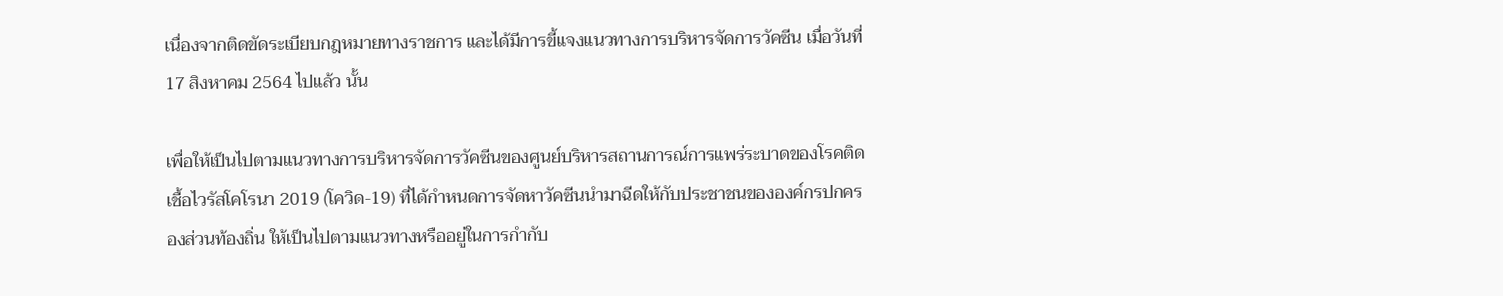เนื่องจากติดขัดระเบียบกฎหมายทางราชการ และได้มีการขี้แจงแนวทางการบริหารจัดการวัคซีน เมื่อวันที่ 17 สิงหาคม 2564 ไปแล้ว นั้น

เพื่อให้เป็นไปตามแนวทางการบริหารจัดการวัคซีนของศูนย์บริหารสถานการณ์การแพร่ระบาดของโรคติดเชื้อไวรัสโคโรนา 2019 (โควิด-19) ที่ได้กำหนดการจัดหาวัคซีนนำมาฉีดให้กับประชาชนขององค์กรปกครองส่วนท้องถิ่น ให้เป็นไปตามแนวทางหรืออยู่ในการกำกับ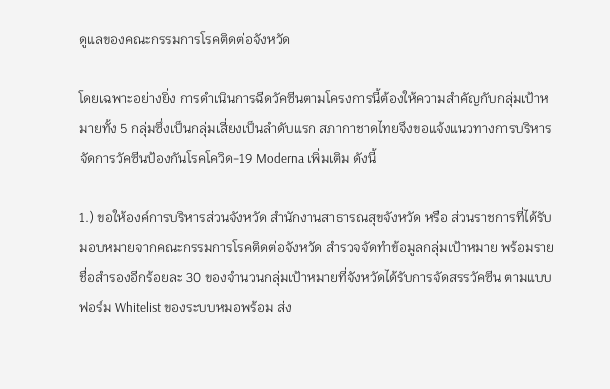ดูแลของคณะกรรมการโรคติดต่อจังหวัด

โดยเฉพาะอย่างยิ่ง การดำเนินการฉีดวัคซีนตามโครงการนี้ต้องให้ความสำคัญกับกลุ่มเป้าหมายทั้ง 5 กลุ่มซึ่งเป็นกลุ่มเสี่ยงเป็นลำดับแรก สภากาชาดไทยจึงขอแจ้งแนวทางการบริหารจัดการวัคซีนป้องกันโรคโควิด-19 Moderna เพิ่มเติม ดังนี้

1.) ขอให้องค์การบริหารส่วนจังหวัด สำนักงานสาธารณสุขจังหวัด หรือ ส่วนราชการที่ได้รับมอบหมายจากคณะกรรมการโรคติดต่อจังหวัด สำรวจจัดทำข้อมูลกลุ่มเป้าหมาย พร้อมรายชื่อสำรองอีกร้อยละ 30 ของจำนวนกลุ่มเป้าหมายที่จังหวัดได้รับการจัดสรรวัคซีน ตามแบบฟอร์ม Whitelist ของระบบหมอพร้อม ส่ง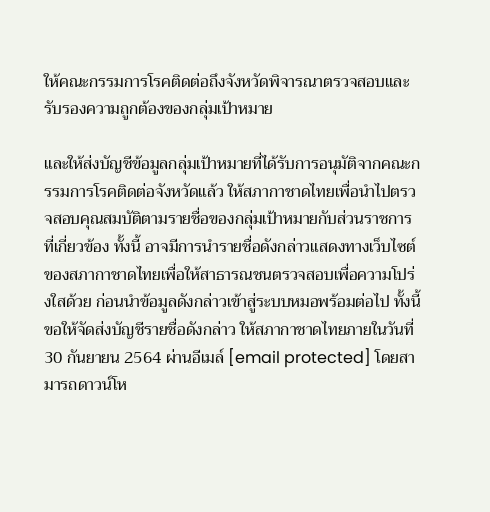ให้คณะกรรมการโรคติดต่อถึงจังหวัดพิจารณาตรวจสอบและรับรองความถูกต้องของกลุ่มเป้าหมาย

และให้ส่งบัญชีข้อมูลกลุ่มเป้าหมายที่ได้รับการอนุมัติจากคณะกรรมการโรคติดต่อจังหวัดแล้ว ให้สภากาชาดไทยเพื่อนำไปตรวจสอบคุณสมบัติตามรายชื่อของกลุ่มเป้าหมายกับส่วนราชการที่เกี่ยวข้อง ทั้งนี้ อาจมีการนำรายชื่อดังกล่าวแสดงทางเว็บไซต์ของสภากาชาดไทยเพื่อให้สาธารณชนตรวจสอบเพื่อความโปร่งใสด้วย ก่อนนำข้อมูลดังกล่าวเข้าสู่ระบบหมอพร้อมต่อไป ทั้งนี้ ขอให้จัดส่งบัญชีรายชื่อดังกล่าว ให้สภากาชาดไทยภายในวันที่ 30 กันยายน 2564 ผ่านอีเมล์ [email protected] โดยสามารถดาวน์โห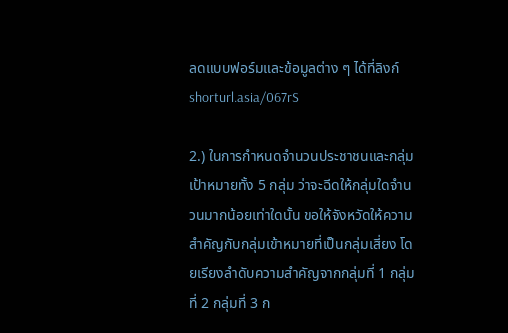ลดแบบฟอร์มและข้อมูลต่าง ๆ ได้ที่ลิงก์ shorturl.asia/067rS

2.) ในการกำหนดจำนวนประชาชนและกลุ่มเป้าหมายทั้ง 5 กลุ่ม ว่าจะฉีดให้กลุ่มใดจำนวนมากน้อยเท่าใดนั้น ขอให้จังหวัดให้ความสำคัญกับกลุ่มเข้าหมายที่เป็นกลุ่มเสี่ยง โดยเรียงลำดับความสำคัญจากกลุ่มที่ 1 กลุ่มที่ 2 กลุ่มที่ 3 ก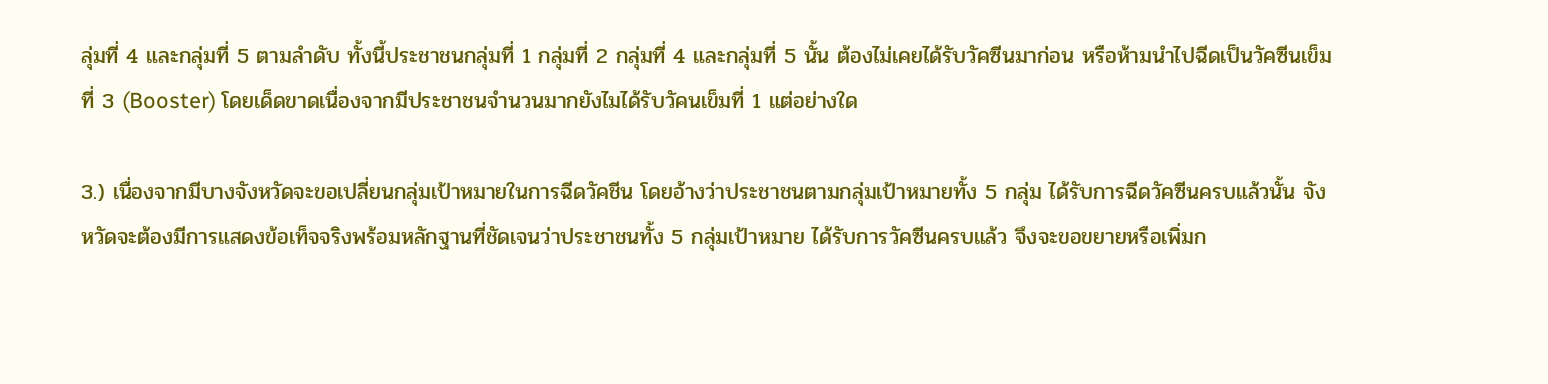ลุ่มที่ 4 และกลุ่มที่ 5 ตามลำดับ ทั้งนี้ประชาชนกลุ่มที่ 1 กลุ่มที่ 2 กลุ่มที่ 4 และกลุ่มที่ 5 นั้น ต้องไม่เคยได้รับวัคซีนมาก่อน หรือห้ามนำไปฉีดเป็นวัคซีนเข็มที่ 3 (Booster) โดยเด็ดขาดเนื่องจากมีประชาชนจำนวนมากยังไมได้รับวัคนเข็มที่ 1 แต่อย่างใด

3.) เนื่องจากมีบางจังหวัดจะขอเปลี่ยนกลุ่มเป้าหมายในการฉีดวัคชีน โดยอ้างว่าประชาชนตามกลุ่มเป้าหมายทั้ง 5 กลุ่ม ได้รับการฉีดวัคซีนครบแล้วนั้น จังหวัดจะต้องมีการแสดงข้อเท็จจริงพร้อมหลักฐานที่ชัดเจนว่าประชาชนทั้ง 5 กลุ่มเป้าหมาย ได้รับการวัคซีนครบแล้ว จึงจะขอขยายหรือเพิ่มก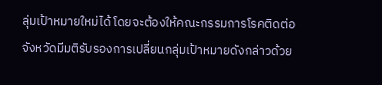ลุ่มเป้าหมายใหม่ได้ โดยจะต้องให้คณะกรรมการโรคติดต่อจังหวัดมีมติรับรองการเปลี่ยนกลุ่มเป้าหมายดังกล่าวด้วย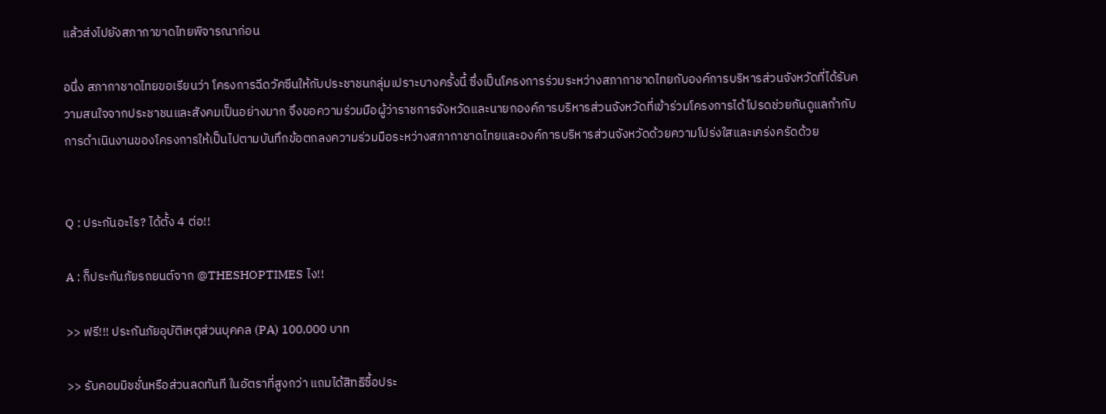แล้วส่งไปยังสภากาขาดไทยพิจารณาก่อน

อนึ่ง สภากาชาดไทยขอเรียนว่า โครงการฉีดวัคซีนให้กับประชาชนกลุ่มเปราะบางครั้งนี้ ซึ่งเป็นโครงการร่วมระหว่างสภากาชาดไทยกับองค์การบริหารส่วนจังหวัดที่ได้รับความสนใจจากประชาชนและสังคมเป็นอย่างมาก จึงขอความร่วมมือผู้ว่าราชการจังหวัดและนายกองค์การบริหารส่วนจังหวัดที่เข้าร่วมโครงการได้โปรดช่วยกันดูแลกำกับการดำเนินงานของโครงการให้เป็นไปตามบันทึกข้อตกลงความร่วมมือระหว่างสภากาชาดไทยและองค์การบริหารส่วนจังหวัดด้วยความโปร่งใสและเคร่งครัดด้วย


Q : ประกันอะไร? ได้ตั้ง 4 ต่อ!!

A : ก็ประกันภัยรถยนต์จาก @THESHOPTIMES ไง!!

>> ฟรี!!! ประกันภัยอุบัติเหตุส่วนบุคคล (PA) 100,000 บาท

>> รับคอมมิชชั่นหรือส่วนลดทันที ในอัตราที่สูงกว่า แถมได้สิทธิซื้อประ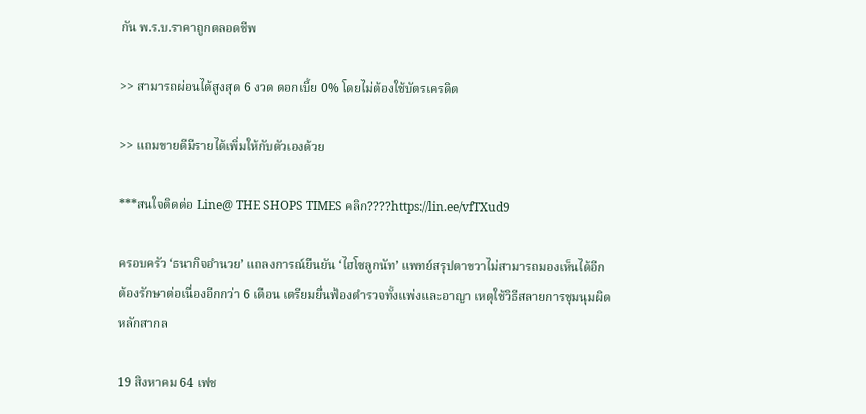กัน พ.ร.บ.ราคาถูกตลอดชีพ

>> สามารถผ่อนได้สูงสุด 6 งวด ดอกเบี้ย 0% โดยไม่ต้องใช้บัตรเครดิต

>> แถมขายดีมีรายได้เพิ่มให้กับตัวเองด้วย

***สนใจติดต่อ Line@ THE SHOPS TIMES คลิก????https://lin.ee/vfTXud9

ครอบครัว ‘ธนากิจอำนวย’ แถลงการณ์ยืนยัน ‘ไฮโซลูกนัท’ แพทย์สรุปตาขวาไม่สามารถมองเห็นได้อีก ต้องรักษาต่อเนื่องอีกกว่า 6 เดือน เตรียมยื่นฟ้องตำรวจทั้งแพ่งและอาญา เหตุใช้วิธีสลายการชุมนุมผิดหลักสากล

19 สิงหาคม 64 เฟช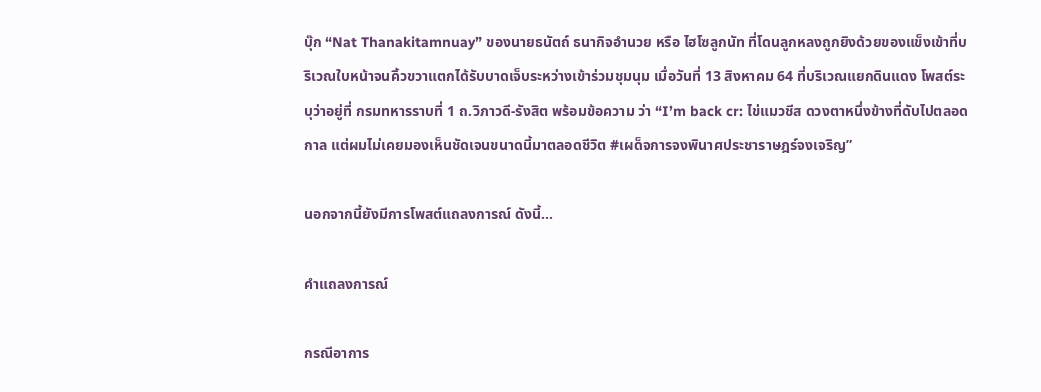บุ๊ก “Nat Thanakitamnuay” ของนายธนัตถ์ ธนากิจอำนวย หรือ ไฮโซลูกนัท ที่โดนลูกหลงถูกยิงด้วยของแข็งเข้าที่บริเวณใบหน้าจนคิ้วขวาแตกได้รับบาดเจ็บระหว่างเข้าร่วมชุมนุม เมื่อวันที่ 13 สิงหาคม 64 ที่บริเวณแยกดินแดง โพสต์ระบุว่าอยู่ที่ กรมทหารราบที่ 1 ถ.วิภาวดี-รังสิต พร้อมข้อความ ว่า “I’m back cr: ไข่แมวชีส ดวงตาหนึ่งข้างที่ดับไปตลอดกาล แต่ผมไม่เคยมองเห็นชัดเจนขนาดนี้มาตลอดชีวิต #เผด็จการจงพินาศประชาราษฎร์จงเจริญ”

นอกจากนี้ยังมีการโพสต์แถลงการณ์ ดังนี้...

คำแถลงการณ์

กรณีอาการ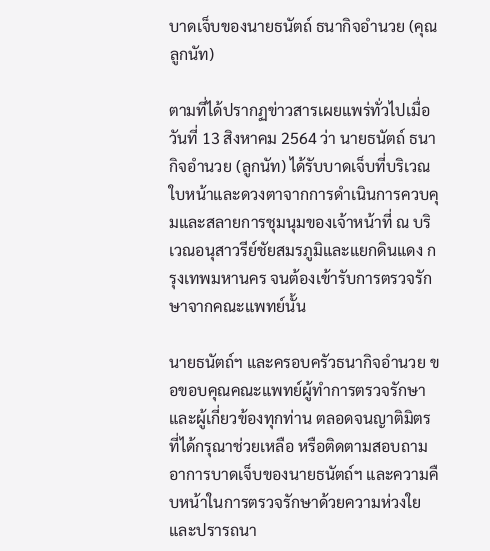บาดเจ็บของนายธนัตถ์ ธนากิจอำนวย (คุณลูกนัท)

ตามที่ได้ปรากฏข่าวสารเผยแพร่ทั่วไปเมื่อวันที่ 13 สิงหาคม 2564 ว่า นายธนัตถ์ ธนากิจอำนวย (ลูกนัท) ได้รับบาดเจ็บที่บริเวณใบหน้าและดวงตาจากการดำเนินการควบคุมและสลายการชุมนุมของเจ้าหน้าที่ ณ บริเวณอนุสาวรีย์ชัยสมรภูมิและแยกดินแดง กรุงเทพมหานคร จนต้องเข้ารับการตรวจรักษาจากคณะแพทย์นั้น

นายธนัตถ์ฯ และครอบครัวธนากิจอำนวย ขอขอบคุณคณะแพทย์ผู้ทำการตรวจรักษาและผู้เกี่ยวข้องทุกท่าน ตลอดจนญาติมิตรที่ได้กรุณาช่วยเหลือ หรือติดตามสอบถามอาการบาดเจ็บของนายธนัตถ์ฯ และความคืบหน้าในการตรวจรักษาด้วยความห่วงใยและปรารถนา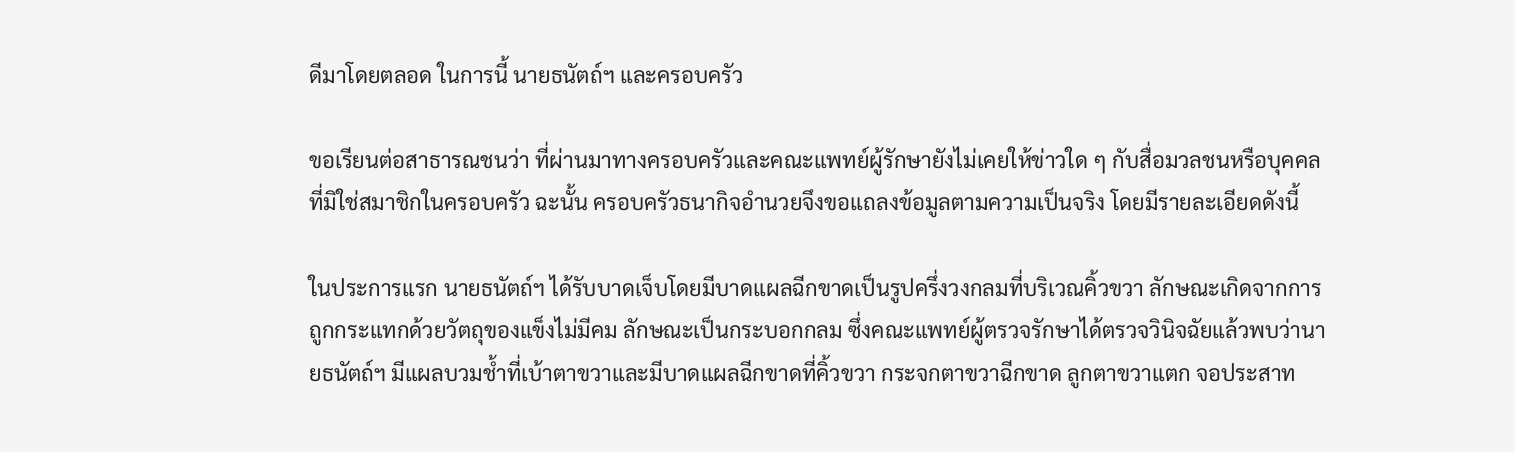ดีมาโดยตลอด ในการนี้ นายธนัตถ์ฯ และครอบครัว

ขอเรียนต่อสาธารณชนว่า ที่ผ่านมาทางครอบครัวและคณะแพทย์ผู้รักษายังไม่เคยให้ข่าวใด ๆ กับสื่อมวลชนหรือบุคคลที่มิใช่สมาชิกในครอบครัว ฉะนั้น ครอบครัวธนากิจอำนวยจึงขอแถลงข้อมูลตามความเป็นจริง โดยมีรายละเอียดดังนี้

ในประการแรก นายธนัตถ์ฯ ได้รับบาดเจ็บโดยมีบาดแผลฉีกขาดเป็นรูปครึ่งวงกลมที่บริเวณคิ้วขวา ลักษณะเกิดจากการถูกกระแทกด้วยวัตถุของแข็งไม่มีคม ลักษณะเป็นกระบอกกลม ซึ่งคณะแพทย์ผู้ตรวจรักษาได้ตรวจวินิจฉัยแล้วพบว่านายธนัตถ์ฯ มีแผลบวมช้ำที่เบ้าตาขวาและมีบาดแผลฉีกขาดที่คิ้วขวา กระจกตาขวาฉีกขาด ลูกตาขวาแตก จอประสาท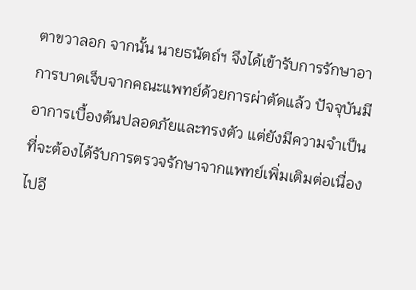ตาขวาลอก จากนั้น นายธนัตถ์ฯ จึงได้เข้ารับการรักษาอาการบาดเจ็บจากคณะแพทย์ด้วยการผ่าตัดแล้ว ปัจจุบันมีอาการเบื้องต้นปลอดภัยและทรงตัว แต่ยังมีความจำเป็นที่จะต้องได้รับการตรวจรักษาจากแพทย์เพิ่มเติมต่อเนื่องไปอี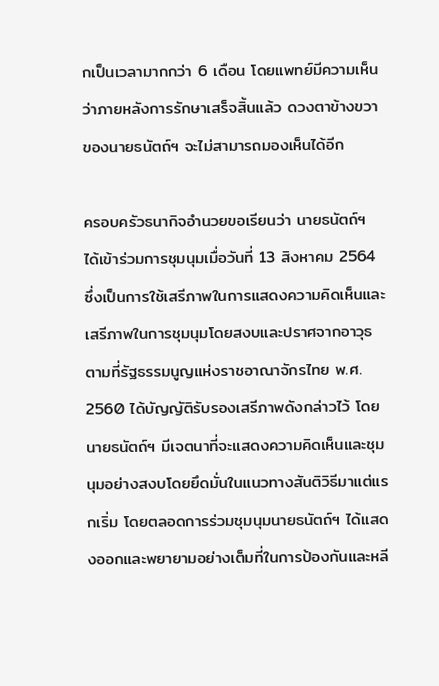กเป็นเวลามากกว่า 6 เดือน โดยแพทย์มีความเห็นว่าภายหลังการรักษาเสร็จสิ้นแล้ว ดวงตาข้างขวาของนายธนัตถ์ฯ จะไม่สามารถมองเห็นได้อีก

ครอบครัวธนากิจอำนวยขอเรียนว่า นายธนัตถ์ฯ ได้เข้าร่วมการชุมนุมเมื่อวันที่ 13 สิงหาคม 2564 ซึ่งเป็นการใช้เสรีภาพในการแสดงความคิดเห็นและเสรีภาพในการชุมนุมโดยสงบและปราศจากอาวุธ ตามที่รัฐธรรมนูญแห่งราชอาณาจักรไทย พ.ศ. 2560 ได้บัญญัติรับรองเสรีภาพดังกล่าวไว้ โดยนายธนัตถ์ฯ มีเจตนาที่จะแสดงความคิดเห็นและชุมนุมอย่างสงบโดยยึดมั่นในแนวทางสันติวิธีมาแต่แรกเริ่ม โดยตลอดการร่วมชุมนุมนายธนัตถ์ฯ ได้แสดงออกและพยายามอย่างเต็มที่ในการป้องกันและหลี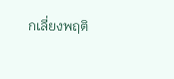กเลี่ยงพฤติ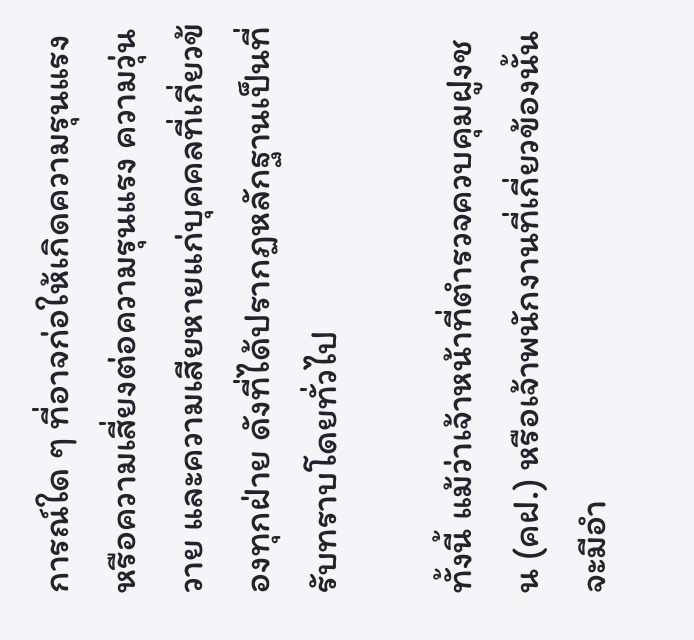การณ์ใด ๆ ที่อาจก่อให้เกิดความรุนแรง หรือความเสี่ยงต่อความรุนแรง ความวุ่นวาย และความเสียหายแก่บุคคลที่เกี่ยวข้องทุกฝ่าย ดังที่ได้ปรากฏหลักฐานเป็นที่รับทราบโดยทั่วไป

ทั้งนี้ แม้ว่าเจ้าหน้าที่ตำรวจควบคุมฝูงชน (คฝ.) หรือเจ้าพนักงานที่เกี่ยวข้องนั้นจะมีอำ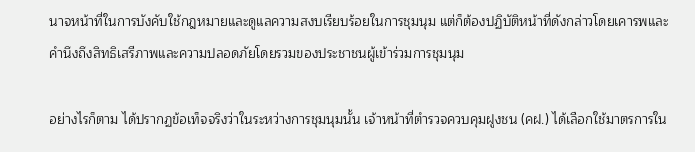นาจหน้าที่ในการบังคับใช้กฎหมายและดูแลความสงบเรียบร้อยในการชุมนุม แต่ก็ต้องปฏิบัติหน้าที่ดังกล่าวโดยเคารพและคำนึงถึงสิทธิเสรีภาพและความปลอดภัยโดยรวมของประชาชนผู้เข้าร่วมการชุมนุม

อย่างไรก็ตาม ได้ปรากฏข้อเท็จจริงว่าในระหว่างการชุมนุมนั้น เจ้าหน้าที่ตำรวจควบคุมฝูงชน (คฝ.) ได้เลือกใช้มาตรการใน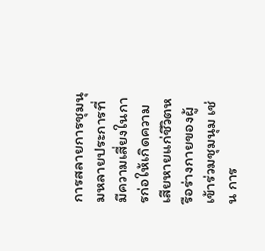การสลายการชุมนุมหลายประการที่มีความเสี่ยงในการก่อให้เกิดความเสียหายแก่ชีวิตหรือร่างกายของผู้เข้าร่วมชุมนุม เช่น การ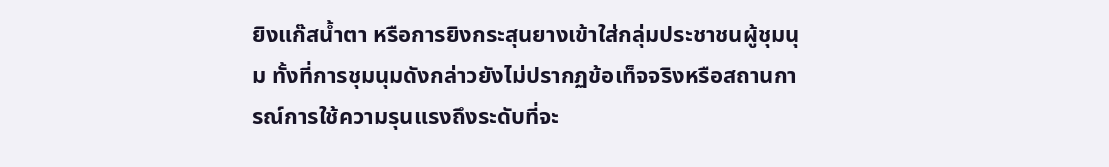ยิงแก๊สน้ำตา หรือการยิงกระสุนยางเข้าใส่กลุ่มประชาชนผู้ชุมนุม ทั้งที่การชุมนุมดังกล่าวยังไม่ปรากฏข้อเท็จจริงหรือสถานการณ์การใช้ความรุนแรงถึงระดับที่จะ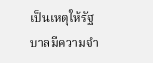เป็นเหตุให้รัฐบาลมีความจำ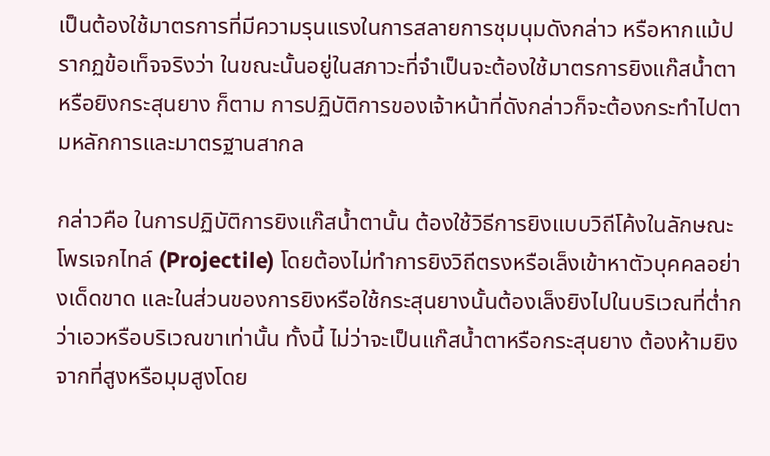เป็นต้องใช้มาตรการที่มีความรุนแรงในการสลายการชุมนุมดังกล่าว หรือหากแม้ปรากฏข้อเท็จจริงว่า ในขณะนั้นอยู่ในสภาวะที่จำเป็นจะต้องใช้มาตรการยิงแก๊สน้ำตา หรือยิงกระสุนยาง ก็ตาม การปฏิบัติการของเจ้าหน้าที่ดังกล่าวก็จะต้องกระทำไปตามหลักการและมาตรฐานสากล

กล่าวคือ ในการปฏิบัติการยิงแก๊สน้ำตานั้น ต้องใช้วิธีการยิงแบบวิถีโค้งในลักษณะโพรเจกไทล์ (Projectile) โดยต้องไม่ทำการยิงวิถีตรงหรือเล็งเข้าหาตัวบุคคลอย่างเด็ดขาด และในส่วนของการยิงหรือใช้กระสุนยางนั้นต้องเล็งยิงไปในบริเวณที่ต่ำกว่าเอวหรือบริเวณขาเท่านั้น ทั้งนี้ ไม่ว่าจะเป็นแก๊สน้ำตาหรือกระสุนยาง ต้องห้ามยิงจากที่สูงหรือมุมสูงโดย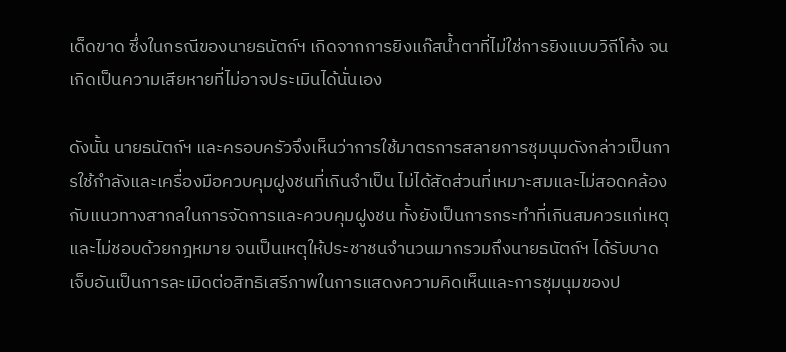เด็ดขาด ซึ่งในกรณีของนายธนัตถ์ฯ เกิดจากการยิงแก๊สน้ำตาที่ไม่ใช่การยิงแบบวิถีโค้ง จนเกิดเป็นความเสียหายที่ไม่อาจประเมินได้นั่นเอง

ดังนั้น นายธนัตถ์ฯ และครอบครัวจึงเห็นว่าการใช้มาตรการสลายการชุมนุมดังกล่าวเป็นการใช้กําลังและเครื่องมือควบคุมฝูงชนที่เกินจําเป็น ไม่ได้สัดส่วนที่เหมาะสมและไม่สอดคล้องกับแนวทางสากลในการจัดการและควบคุมฝูงชน ทั้งยังเป็นการกระทำที่เกินสมควรแก่เหตุและไม่ชอบด้วยกฎหมาย จนเป็นเหตุให้ประชาชนจำนวนมากรวมถึงนายธนัตถ์ฯ ได้รับบาดเจ็บอันเป็นการละเมิดต่อสิทธิเสรีภาพในการแสดงความคิดเห็นและการชุมนุมของป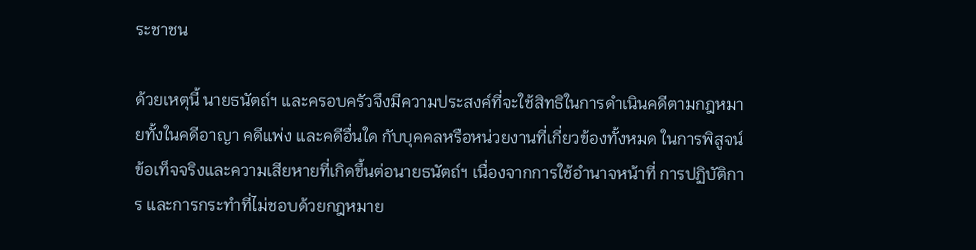ระชาชน

ด้วยเหตุนี้ นายธนัตถ์ฯ และครอบครัวจึงมีความประสงค์ที่จะใช้สิทธิในการดำเนินคดีตามกฎหมายทั้งในคดีอาญา คดีแพ่ง และคดีอื่นใด กับบุคคลหรือหน่วยงานที่เกี่ยวข้องทั้งหมด ในการพิสูจน์ข้อเท็จจริงและความเสียหายที่เกิดขึ้นต่อนายธนัตถ์ฯ เนื่องจากการใช้อำนาจหน้าที่ การปฏิบัติการ และการกระทำที่ไม่ชอบด้วยกฎหมาย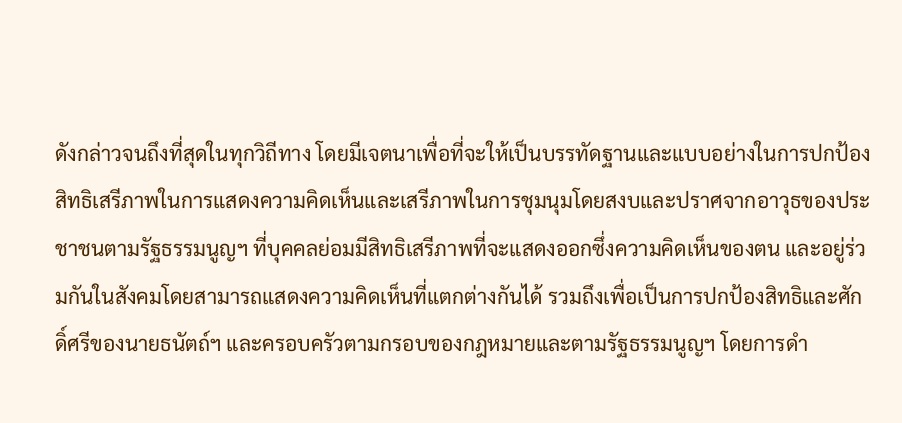ดังกล่าวจนถึงที่สุดในทุกวิถีทาง โดยมีเจตนาเพื่อที่จะให้เป็นบรรทัดฐานและแบบอย่างในการปกป้องสิทธิเสรีภาพในการแสดงความคิดเห็นและเสรีภาพในการชุมนุมโดยสงบและปราศจากอาวุธของประชาชนตามรัฐธรรมนูญฯ ที่บุคคลย่อมมีสิทธิเสรีภาพที่จะแสดงออกซึ่งความคิดเห็นของตน และอยู่ร่วมกันในสังคมโดยสามารถแสดงความคิดเห็นที่แตกต่างกันได้ รวมถึงเพื่อเป็นการปกป้องสิทธิและศักดิ์ศรีของนายธนัตถ์ฯ และครอบครัวตามกรอบของกฎหมายและตามรัฐธรรมนูญฯ โดยการดำ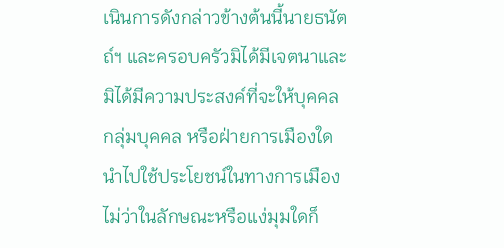เนินการดังกล่าวข้างต้นนี้นายธนัตถ์ฯ และครอบครัวมิได้มีเจตนาและมิได้มีความประสงค์ที่จะให้บุคคล กลุ่มบุคคล หรือฝ่ายการเมืองใดนำไปใช้ประโยชน์ในทางการเมือง ไม่ว่าในลักษณะหรือแง่มุมใดก็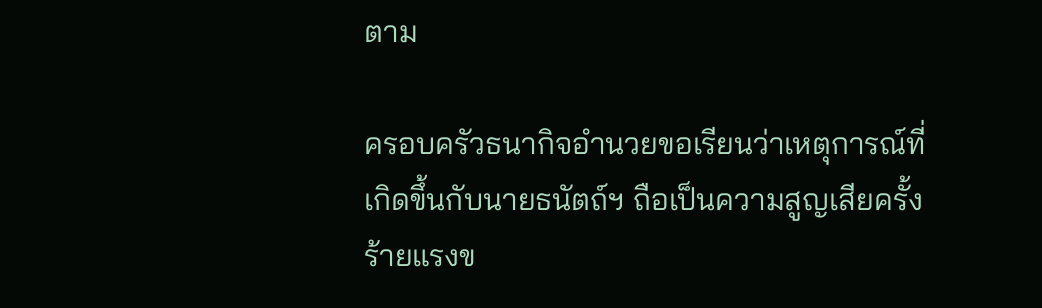ตาม

ครอบครัวธนากิจอำนวยขอเรียนว่าเหตุการณ์ที่เกิดขึ้นกับนายธนัตถ์ฯ ถือเป็นความสูญเสียครั้งร้ายแรงข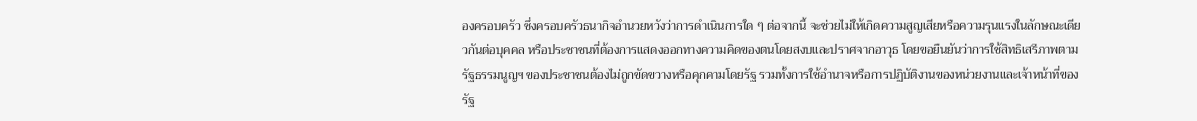องครอบครัว ซึ่งครอบครัวธนากิจอำนวยหวังว่าการดำเนินการใด ๆ ต่อจากนี้ จะช่วยไม่ให้เกิดความสูญเสียหรือความรุนแรงในลักษณะเดียวกันต่อบุคคล หรือประชาชนที่ต้องการแสดงออกทางความคิดของตนโดยสงบและปราศจากอาวุธ โดยขอยืนยันว่าการใช้สิทธิเสรีภาพตามรัฐธรรมนูญฯ ของประชาชนต้องไม่ถูกขัดขวางหรือคุกคามโดยรัฐ รวมทั้งการใช้อำนาจหรือการปฏิบัติงานของหน่วยงานและเจ้าหน้าที่ของรัฐ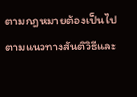ตามกฎหมายต้องเป็นไปตามแนวทางสันติวิธีและ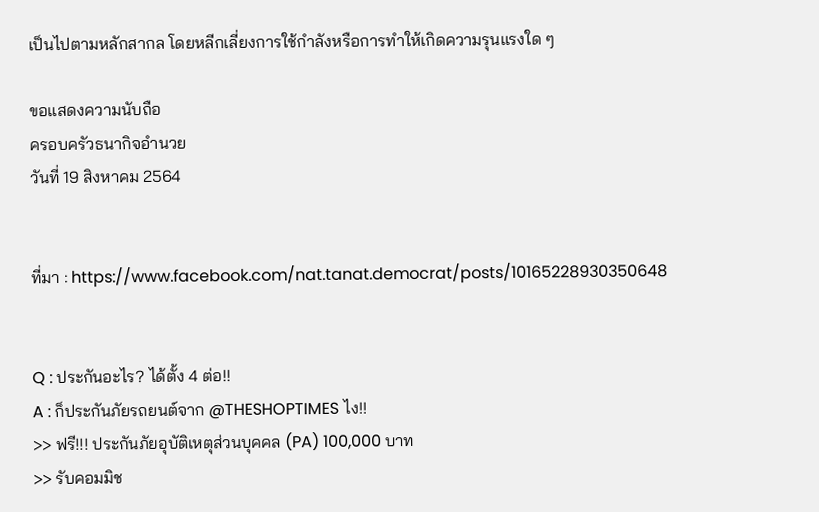เป็นไปตามหลักสากล โดยหลีกเลี่ยงการใช้กำลังหรือการทำให้เกิดความรุนแรงใด ๆ

ขอแสดงความนับถือ
ครอบครัวธนากิจอำนวย
วันที่ 19 สิงหาคม 2564


ที่มา : https://www.facebook.com/nat.tanat.democrat/posts/10165228930350648


Q : ประกันอะไร? ได้ตั้ง 4 ต่อ!!
A : ก็ประกันภัยรถยนต์จาก @THESHOPTIMES ไง!!
>> ฟรี!!! ประกันภัยอุบัติเหตุส่วนบุคคล (PA) 100,000 บาท
>> รับคอมมิช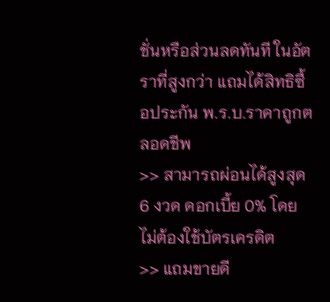ชั่นหรือส่วนลดทันที ในอัตราที่สูงกว่า แถมได้สิทธิซื้อประกัน พ.ร.บ.ราคาถูกตลอดชีพ
>> สามารถผ่อนได้สูงสุด 6 งวด ดอกเบี้ย 0% โดยไม่ต้องใช้บัตรเครดิต
>> แถมขายดี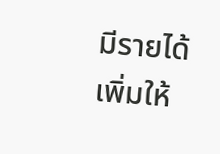มีรายได้เพิ่มให้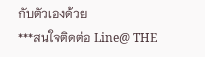กับตัวเองด้วย
***สนใจติดต่อ Line@ THE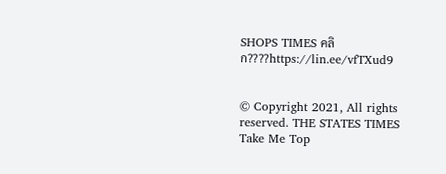SHOPS TIMES คลิก????https://lin.ee/vfTXud9


© Copyright 2021, All rights reserved. THE STATES TIMES
Take Me Top